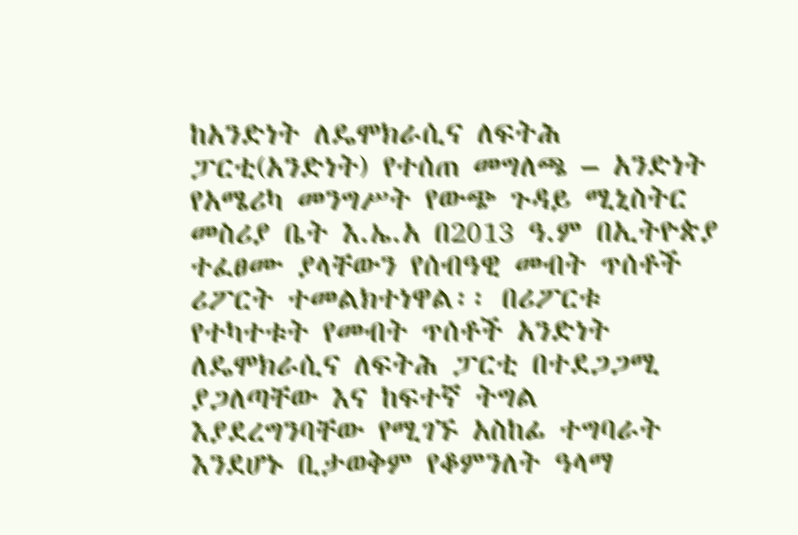ከአንድነት ለዴሞክራሲና ለፍትሕ ፓርቲ(አንድነት) የተሰጠ መግለጫ – አንድነት
የአሜሪካ መንግሥት የውጭ ጉዳይ ሚኒስትር መስሪያ ቤት እ.ኤ.አ በ2013 ዓ.ም በኢትዮጵያ ተፈፀሙ ያላቸውን የሰብዓዊ መብት ጥሰቶች ሪፖርት ተመልክተነዋል፡፡ በሪፖርቱ የተካተቱት የመብት ጥሰቶች አንድነት ለዴሞክራሲና ለፍትሕ ፓርቲ በተደጋጋሚ ያጋለጣቸው እና ከፍተኛ ትግል እያደረግንባቸው የሚገኙ አስከፊ ተግባራት እንደሆኑ ቢታወቅም የቆምንለት ዓላማ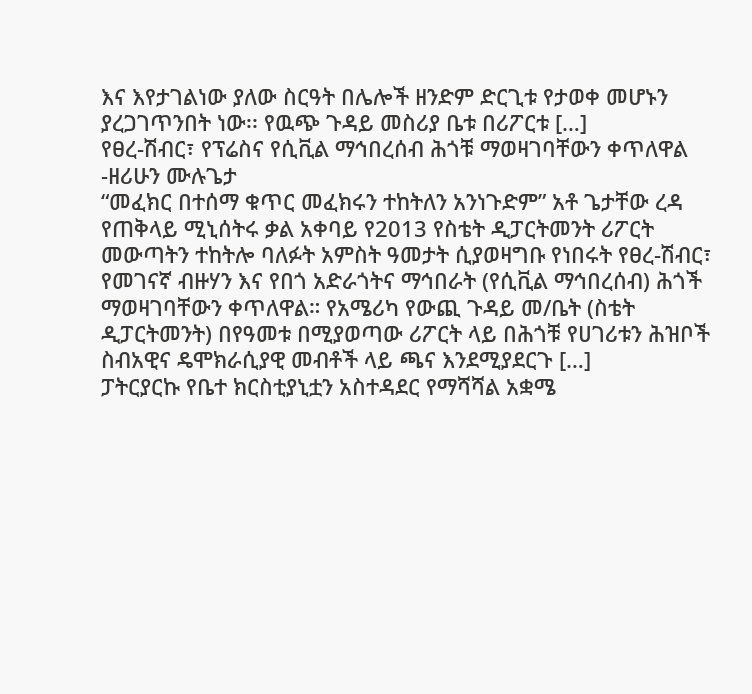እና እየታገልነው ያለው ስርዓት በሌሎች ዘንድም ድርጊቱ የታወቀ መሆኑን ያረጋገጥንበት ነው፡፡ የዉጭ ጉዳይ መስሪያ ቤቱ በሪፖርቱ […]
የፀረ-ሽብር፣ የፕሬስና የሲቪል ማኅበረሰብ ሕጎቹ ማወዛገባቸውን ቀጥለዋል -ዘሪሁን ሙሉጌታ
“መፈክር በተሰማ ቁጥር መፈክሩን ተከትለን አንነጉድም” አቶ ጌታቸው ረዳ የጠቅላይ ሚኒሰትሩ ቃል አቀባይ የ2013 የስቴት ዲፓርትመንት ሪፖርት መውጣትን ተከትሎ ባለፉት አምስት ዓመታት ሲያወዛግቡ የነበሩት የፀረ-ሽብር፣ የመገናኛ ብዙሃን እና የበጎ አድራጎትና ማኅበራት (የሲቪል ማኅበረሰብ) ሕጎች ማወዛገባቸውን ቀጥለዋል። የአሜሪካ የውጪ ጉዳይ መ/ቤት (ስቴት ዲፓርትመንት) በየዓመቱ በሚያወጣው ሪፖርት ላይ በሕጎቹ የሀገሪቱን ሕዝቦች ስብአዊና ዴሞክራሲያዊ መብቶች ላይ ጫና እንደሚያደርጉ […]
ፓትርያርኩ የቤተ ክርስቲያኒቷን አስተዳደር የማሻሻል አቋሜ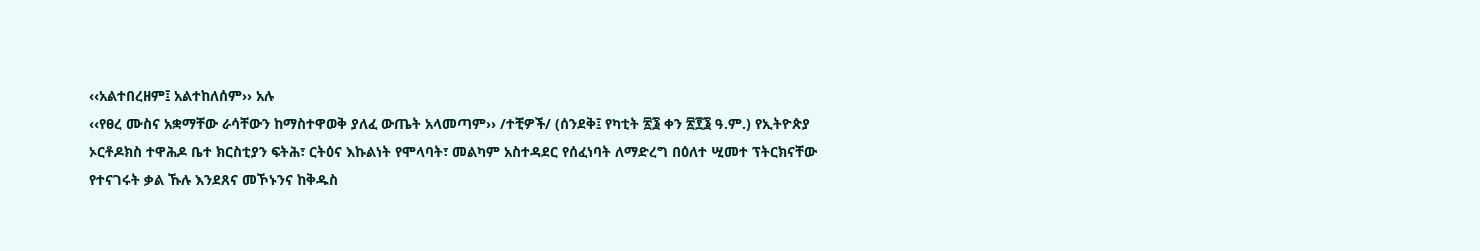‹‹አልተበረዘም፤ አልተከለሰም›› አሉ
‹‹የፀረ ሙስና አቋማቸው ራሳቸውን ከማስተዋወቅ ያለፈ ውጤት አላመጣም›› /ተቺዎች/ (ሰንደቅ፤ የካቲት ፳፮ ቀን ፳፻፮ ዓ.ም.) የኢትዮጵያ ኦርቶዶክስ ተዋሕዶ ቤተ ክርስቲያን ፍትሕ፣ ርትዕና እኩልነት የሞላባት፣ መልካም አስተዳደር የሰፈነባት ለማድረግ በዕለተ ሢመተ ፕትርክናቸው የተናገሩት ቃል ኹሉ እንደጸና መኾኑንና ከቅዱስ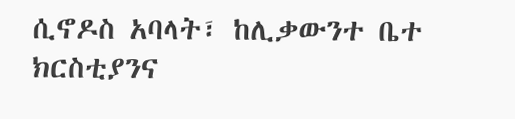ሲኖዶስ አባላት፣ ከሊቃውንተ ቤተ ክርስቲያንና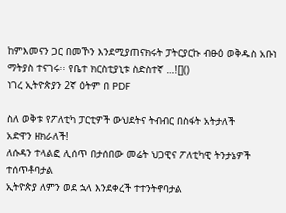ከምእመናን ጋር በመኾን እንደሚያጠናክሩት ፓትርያርኩ ብፁዕ ወቅዱስ አቡነ ማትያስ ተናገሩ፡፡ የቤተ ክርስቲያኒቱ ስድስተኛ …![]()
ነገረ ኢትዮጵያን 2ኛ ዕትም በ PDF

ስለ ወቅቱ የፖለቲካ ፓርቲዎች ውህደትና ትብብር በስፋት አትታለች
አድዋን ዘክራለች!
ለሱዳን ተላልፎ ሊሰጥ በታሰበው መሬት ህጋዊና ፖለቲካዊ ትንታኔዎች ተሰጥቶባታል
ኢትዮጵያ ለምን ወደ ኋላ እንደቀረች ተተንትኖባታል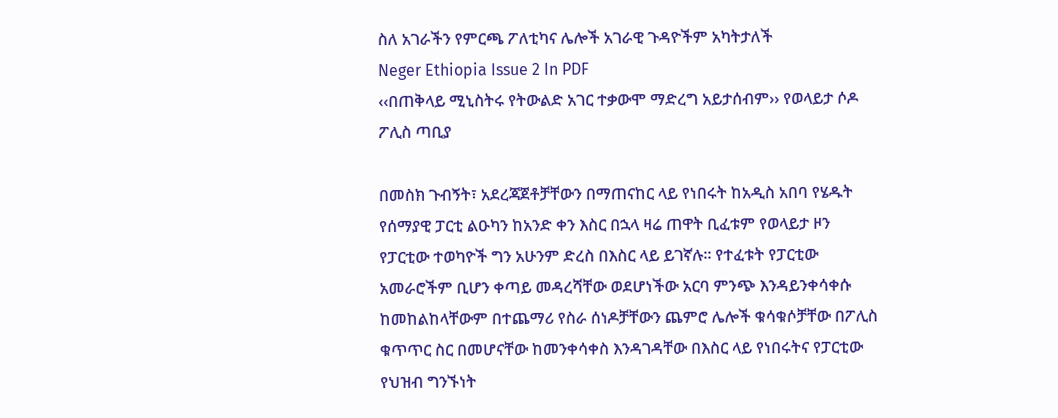ስለ አገራችን የምርጫ ፖለቲካና ሌሎች አገራዊ ጉዳዮችም አካትታለች
Neger Ethiopia Issue 2 In PDF
‹‹በጠቅላይ ሚኒስትሩ የትውልድ አገር ተቃውሞ ማድረግ አይታሰብም›› የወላይታ ሶዶ ፖሊስ ጣቢያ

በመስክ ጉብኝት፣ አደረጃጀቶቻቸውን በማጠናከር ላይ የነበሩት ከአዲስ አበባ የሄዱት የሰማያዊ ፓርቲ ልዑካን ከአንድ ቀን እስር በኋላ ዛሬ ጠዋት ቢፈቱም የወላይታ ዞን የፓርቲው ተወካዮች ግን አሁንም ድረስ በእስር ላይ ይገኛሉ፡፡ የተፈቱት የፓርቲው አመራሮችም ቢሆን ቀጣይ መዳረሻቸው ወደሆነችው አርባ ምንጭ እንዳይንቀሳቀሱ ከመከልከላቸውም በተጨማሪ የስራ ሰነዶቻቸውን ጨምሮ ሌሎች ቁሳቁሶቻቸው በፖሊስ ቁጥጥር ስር በመሆናቸው ከመንቀሳቀስ እንዳገዳቸው በእስር ላይ የነበሩትና የፓርቲው የህዝብ ግንኙነት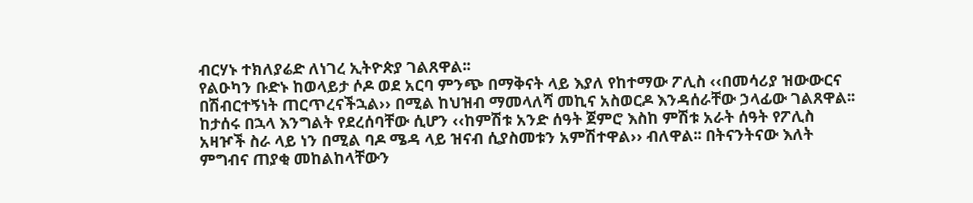ብርሃኑ ተክለያሬድ ለነገረ ኢትዮጵያ ገልጸዋል፡፡
የልዑካን ቡድኑ ከወላይታ ሶዶ ወደ አርባ ምንጭ በማቅናት ላይ እያለ የከተማው ፖሊስ ‹‹በመሳሪያ ዝውውርና በሽብርተኝነት ጠርጥረናችኋል›› በሚል ከህዝብ ማመላለሻ መኪና አስወርዶ እንዳሰራቸው ኃላፊው ገልጸዋል፡፡ ከታሰሩ በኋላ እንግልት የደረሰባቸው ሲሆን ‹‹ከምሽቱ አንድ ሰዓት ጀምሮ እስከ ምሽቱ አራት ሰዓት የፖሊስ አዛዦች ስራ ላይ ነን በሚል ባዶ ሜዳ ላይ ዝናብ ሲያስመቱን አምሽተዋል›› ብለዋል፡፡ በትናንትናው እለት ምግብና ጠያቂ መከልከላቸውን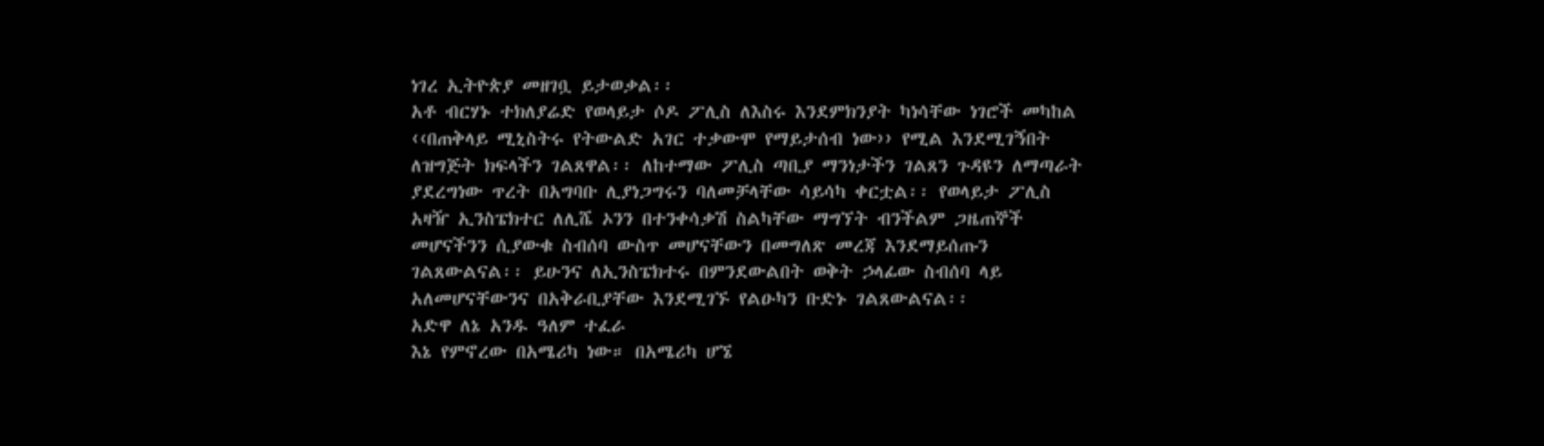ነገረ ኢትዮጵያ መዘገቧ ይታወቃል፡፡
አቶ ብርሃኑ ተክለያሬድ የወላይታ ሶዶ ፖሊስ ለእስሩ እንደምክንያት ካነሳቸው ነገሮች መካከል ‹‹በጠቅላይ ሚኒስትሩ የትውልድ አገር ተቃውሞ የማይታሰብ ነው›› የሚል እንደሚገኝበት ለዝግጅት ክፍላችን ገልጸዋል፡፡ ለከተማው ፖሊስ ጣቢያ ማንነታችን ገልጸን ጉዳዩን ለማጣራት ያደረግነው ጥረት በአግባቡ ሊያነጋግሩን ባለመቻላቸው ሳይሳካ ቀርቷል፡፡ የወላይታ ፖሊስ አዛዥ ኢንስፔክተር ለሊሼ ኦንን በተንቀሳቃሽ ስልካቸው ማግኘት ብንችልም ጋዜጠኞች መሆናችንን ሲያውቁ ስብሰባ ውስጥ መሆናቸውን በመግለጽ መረጃ እንደማይሰጡን ገልጸውልናል፡፡ ይሁንና ለኢንስፔክተሩ በምንደውልበት ወቅት ኃላፊው ስብሰባ ላይ አለመሆናቸውንና በአቅራቢያቸው እንደሚገኙ የልዑካን ቡድኑ ገልጸውልናል፡፡
አድዋ ለኔ አንዱ ዓለም ተፈራ
እኔ የምኖረው በአሜሪካ ነው። በአሜሪካ ሆኜ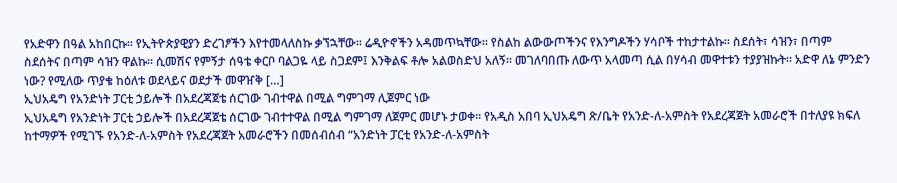የአድዋን በዓል አከበርኩ። የኢትዮጵያዊያን ድረገፆችን እየተመላለስኩ ቃኘኋቸው። ሬዲዮኖችን አዳመጥኳቸው። የስልከ ልውውጦችንና የእንግዶችን ሃሳቦች ተከታተልኩ። ስደሰት፣ ሳዝን፣ በጣም ስደሰትና በጣም ሳዝን ዋልኩ። ሲመሽና የምኝታ ሰዓቴ ቀርቦ ባልጋዬ ላይ ስጋደም፤ እንቅልፍ ቶሎ አልወስድህ አለኝ። መገለባበጡ ለውጥ አላመጣ ሲል በሃሳብ መዋተቱን ተያያዝኩት። አድዋ ለኔ ምንድን ነው? የሚለው ጥያቄ ከዕለቱ ወደላይና ወደታች መዋዠቅ […]
ኢህአዴግ የአንድነት ፓርቲ ኃይሎች በአደረጃጀቴ ሰርገው ገብተዋል በሚል ግምገማ ሊጀምር ነው
ኢህአዴግ የአንድነት ፓርቲ ኃይሎች በአደረጃጀቴ ሰርገው ገብተተዋል በሚል ግምገማ ለጀምር መሆኑ ታወቀ፡፡ የአዲስ አበባ ኢህአዴግ ጽ/ቤት የአንድ-ለ-አምስት የአደረጃጀት አመራሮች በተለያዩ ክፍለ ከተማዎች የሚገኙ የአንድ-ለ-አምስት የአደረጃጀት አመራሮችን በመሰብሰብ “አንድነት ፓርቲ የአንድ-ለ-አምስት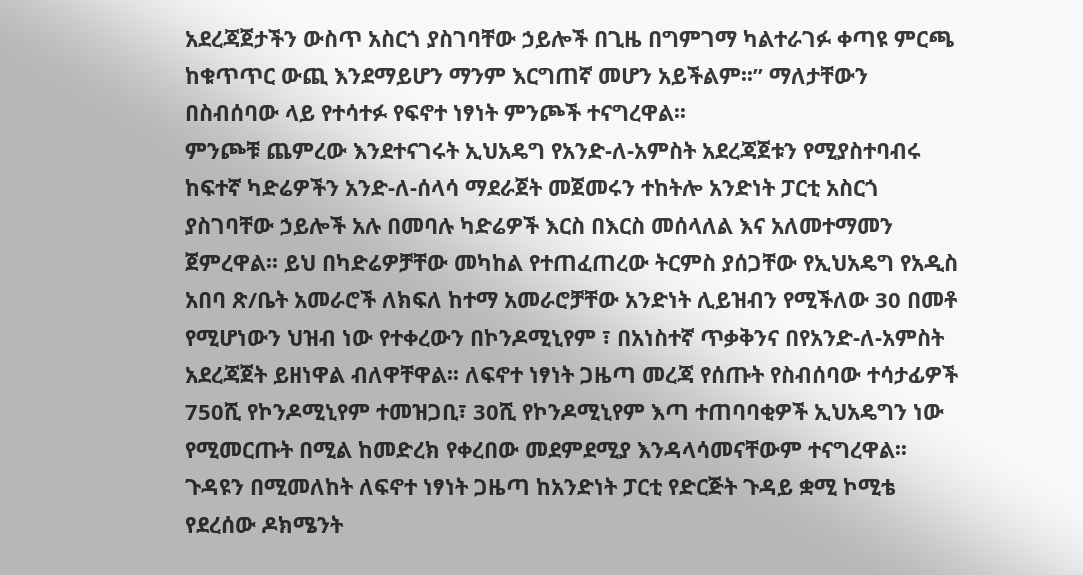አደረጃጀታችን ውስጥ አስርጎ ያስገባቸው ኃይሎች በጊዜ በግምገማ ካልተራገፉ ቀጣዩ ምርጫ ከቁጥጥር ውጪ እንደማይሆን ማንም እርግጠኛ መሆን አይችልም፡፡” ማለታቸውን በስብሰባው ላይ የተሳተፉ የፍኖተ ነፃነት ምንጮች ተናግረዋል፡፡
ምንጮቹ ጨምረው እንደተናገሩት ኢህአዴግ የአንድ-ለ-አምስት አደረጃጀቱን የሚያስተባብሩ ከፍተኛ ካድሬዎችን አንድ-ለ-ሰላሳ ማደራጀት መጀመሩን ተከትሎ አንድነት ፓርቲ አስርጎ ያስገባቸው ኃይሎች አሉ በመባሉ ካድሬዎች እርስ በእርስ መሰላለል እና አለመተማመን ጀምረዋል፡፡ ይህ በካድሬዎቻቸው መካከል የተጠፈጠረው ትርምስ ያሰጋቸው የኢህአዴግ የአዲስ አበባ ጽ/ቤት አመራሮች ለክፍለ ከተማ አመራሮቻቸው አንድነት ሊይዝብን የሚችለው 30 በመቶ የሚሆነውን ህዝብ ነው የተቀረውን በኮንዶሚኒየም ፣ በአነስተኛ ጥቃቅንና በየአንድ-ለ-አምስት አደረጃጀት ይዘነዋል ብለዋቸዋል፡፡ ለፍኖተ ነፃነት ጋዜጣ መረጃ የሰጡት የስብሰባው ተሳታፊዎች 750ሺ የኮንዶሚኒየም ተመዝጋቢ፣ 30ሺ የኮንዶሚኒየም እጣ ተጠባባቂዎች ኢህአዴግን ነው የሚመርጡት በሚል ከመድረክ የቀረበው መደምደሚያ እንዳላሳመናቸውም ተናግረዋል፡፡
ጉዳዩን በሚመለከት ለፍኖተ ነፃነት ጋዜጣ ከአንድነት ፓርቲ የድርጅት ጉዳይ ቋሚ ኮሚቴ የደረሰው ዶክሜንት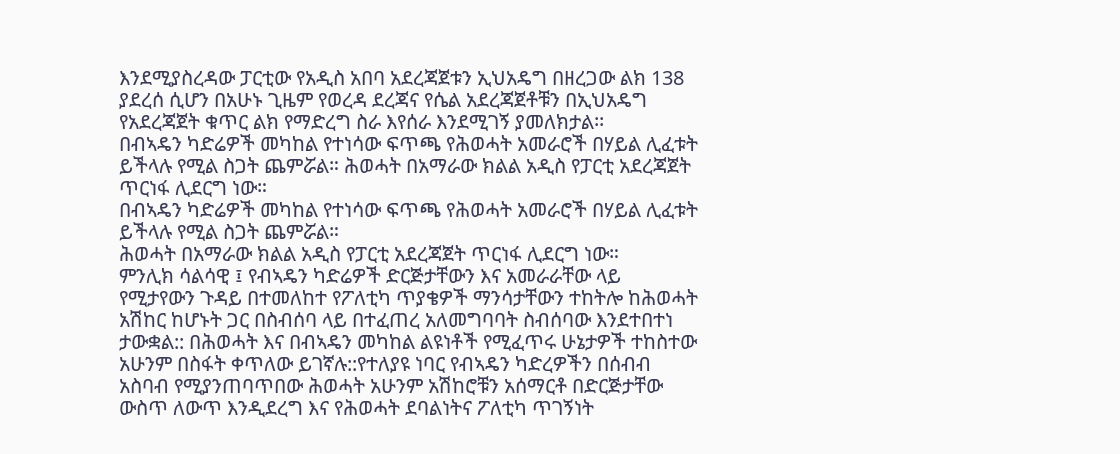እንደሚያስረዳው ፓርቲው የአዲስ አበባ አደረጃጀቱን ኢህአዴግ በዘረጋው ልክ 138 ያደረሰ ሲሆን በአሁኑ ጊዜም የወረዳ ደረጃና የሴል አደረጃጀቶቹን በኢህአዴግ የአደረጃጀት ቁጥር ልክ የማድረግ ስራ እየሰራ እንደሚገኝ ያመለክታል፡፡
በብኣዴን ካድሬዎች መካከል የተነሳው ፍጥጫ የሕወሓት አመራሮች በሃይል ሊፈቱት ይችላሉ የሚል ስጋት ጨምሯል። ሕወሓት በአማራው ክልል አዲስ የፓርቲ አደረጃጀት ጥርነፋ ሊደርግ ነው።
በብኣዴን ካድሬዎች መካከል የተነሳው ፍጥጫ የሕወሓት አመራሮች በሃይል ሊፈቱት ይችላሉ የሚል ስጋት ጨምሯል።
ሕወሓት በአማራው ክልል አዲስ የፓርቲ አደረጃጀት ጥርነፋ ሊደርግ ነው።
ምንሊክ ሳልሳዊ ፤ የብኣዴን ካድሬዎች ድርጅታቸውን እና አመራራቸው ላይ የሚታየውን ጉዳይ በተመለከተ የፖለቲካ ጥያቄዎች ማንሳታቸውን ተከትሎ ከሕወሓት አሽከር ከሆኑት ጋር በስብሰባ ላይ በተፈጠረ አለመግባባት ስብሰባው እንደተበተነ ታውቋል:: በሕወሓት እና በብኣዴን መካከል ልዩነቶች የሚፈጥሩ ሁኔታዎች ተከስተው አሁንም በስፋት ቀጥለው ይገኛሉ::የተለያዩ ነባር የብኣዴን ካድረዎችን በሰብብ አስባብ የሚያንጠባጥበው ሕወሓት አሁንም አሽከሮቹን አሰማርቶ በድርጅታቸው ውስጥ ለውጥ እንዲደረግ እና የሕወሓት ደባልነትና ፖለቲካ ጥገኝነት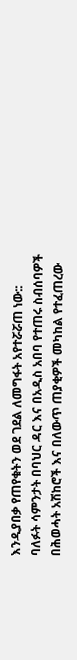እንዲያበቃ የጠየቁትን ወደ ገደል ለመግፋት አየተሯሯጠ ነው::
ባለፉት ሳምንታት በባህር ዳር እና በአዲስ አበባ የተጠሩ ስብሰባዎች በሕወሓት አሽከሮች እና በለውጥ ጠያቂዎች መካከል የተፈጠረው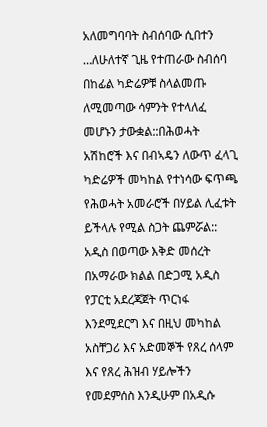አለመግባባት ስብሰባው ሲበተን …ለሁለተኛ ጊዜ የተጠራው ስብሰባ በከፊል ካድሬዎቹ ስላልመጡ ለሚመጣው ሳምንት የተላለፈ መሆኑን ታውቋል::በሕወሓት አሽከሮች እና በብኣዴን ለውጥ ፈላጊ ካድሬዎች መካከል የተነሳው ፍጥጫ የሕወሓት አመራሮች በሃይል ሊፈቱት ይችላሉ የሚል ስጋት ጨምሯል::
አዲስ በወጣው እቅድ መሰረት በአማራው ክልል በድጋሚ አዲስ የፓርቲ አደረጃጀት ጥርነፋ እንደሚደርግ እና በዚህ መካከል አስቸጋሪ እና አድመኞች የጸረ ሰላም እና የጸረ ሕዝብ ሃይሎችን የመደምሰስ እንዲሁም በአዲሱ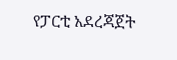የፓርቲ አደረጃጀት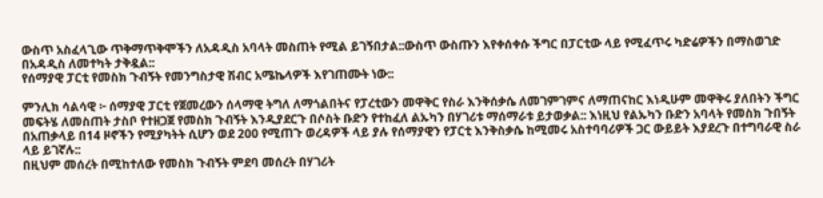ውስጥ አስፈላጊው ጥቅማጥቅሞችን ለአዳዲስ አባላት መስጠት የሚል ይገኝበታል::ውስጥ ውስጡን እየቀሰቀሱ ችግር በፓርቲው ላይ የሚፈጥሩ ካድሬዎችን በማስወገድ በአዳዲስ ለመተካት ታቅዷል::
የሰማያዊ ፓርቲ የመስክ ጉብኝት የመንግስታዊ ሽብር አሜኬላዎች እየገጠሙት ነው::

ምንሊክ ሳልሳዊ ፦ ሰማያዊ ፓርቲ የጀመረውን ሰላማዊ ትግለ ለማጎልበትና የፓረቲውን መዋቅር የስራ እንቅሰቃሴ ለመገምገምና ለማጠናከር እነዲሁም መዋቅሩ ያለበትን ችግር መፍትሄ ለመስጠት ታስቦ የተዘጋጀ የመስክ ጉብኝት እንዲያደርጉ በሶስት ቡድን የተከፈለ ልኡካን በሃገሪቱ ማሰማራቱ ይታወቃል:: እነዚህ የልኡካን ቡድን አባላት የመስክ ጉበኝት በአጠቃላይ በ14 ዞኖችን የሚያካትት ሲሆን ወደ 200 የሚጠጉ ወረዳዎች ላይ ያሉ የሰማያዊን የፓርቲ እንቅስቃሴ ከሚመሩ አስተባባሪዎች ጋር ውይይት እያደረጉ በተግባራዊ ስራ ላይ ይገኛሉ::
በዚህም መሰረት በሚከተለው የመስክ ጉብኝት ምደባ መሰረት በሃገሪት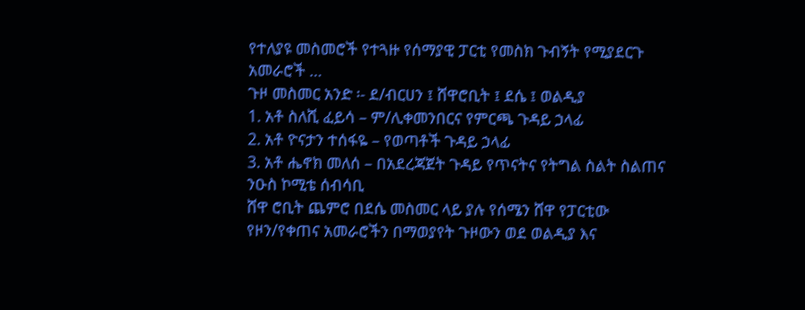የተለያዩ መስመሮች የተጓዙ የሰማያዊ ፓርቲ የመስክ ጉብኝት የሚያደርጉ አመራሮች …
ጉዞ መስመር አንድ ፡- ደ/ብርሀን ፤ ሸዋሮቢት ፤ ደሴ ፤ ወልዲያ
1. አቶ ስለሺ ፈይሳ – ም/ሊቀመንበርና የምርጫ ጉዳይ ኃላፊ
2. አቶ ዮናታን ተሰፋዬ – የወጣቶች ጉዳይ ኃላፊ
3. አቶ ሔኖክ መለሰ – በአደረጃጀት ጉዳይ የጥናትና የትግል ስልት ስልጠና ንዑስ ኮሚቴ ሰብሳቢ
ሸዋ ሮቢት ጨምሮ በደሴ መስመር ላይ ያሉ የሰሜን ሸዋ የፓርቲው የዞን/የቀጠና አመራሮችን በማወያየት ጉዞውን ወደ ወልዲያ እና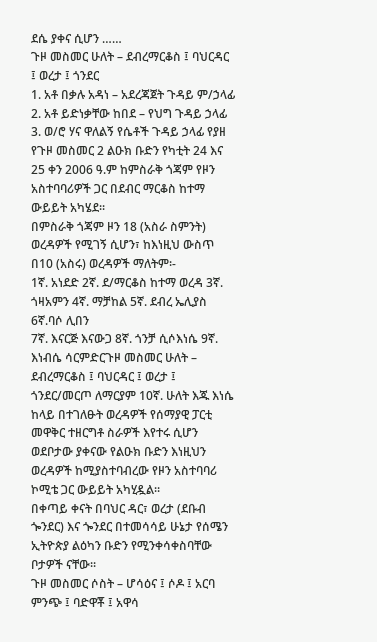ደሴ ያቀና ሲሆን ……
ጉዞ መስመር ሁለት – ደብረማርቆስ ፤ ባህርዳር ፤ ወረታ ፤ ጎንደር
1. አቶ በቃሉ አዳነ – አደረጃጀት ጉዳይ ም/ኃላፊ
2. አቶ ይድነቃቸው ከበደ – የህግ ጉዳይ ኃላፊ
3. ወ/ሮ ሃና ዋለልኝ የሴቶች ጉዳይ ኃላፊ የያዘ የጉዞ መስመር 2 ልዑክ ቡድን የካቲት 24 እና 25 ቀን 2006 ዓ.ም ከምስራቅ ጎጃም የዞን አስተባባሪዎች ጋር በደብር ማርቆስ ከተማ ውይይት አካሄደ፡፡
በምስራቅ ጎጃም ዞን 18 (አስራ ስምንት) ወረዳዎች የሚገኝ ሲሆን፣ ከእነዚህ ውስጥ በ10 (አስሩ) ወረዳዎች ማለትም፡-
1ኛ. አነደድ 2ኛ. ደ/ማርቆስ ከተማ ወረዳ 3ኛ. ጎዛአምን 4ኛ. ማቻከል 5ኛ. ደብረ ኤሊያስ 6ኛ.ባሶ ሊበን
7ኛ. እናርጅ እናውጋ 8ኛ. ጎንቻ ሲሶእነሴ 9ኛ. እነብሴ ሳርምድርጉዞ መስመር ሁለት – ደብረማርቆስ ፤ ባህርዳር ፤ ወረታ ፤ ጎንደር/መርጦ ለማርያም 10ኛ. ሁለት እጁ እነሴ
ከላይ በተገለፁት ወረዳዎች የሰማያዊ ፓርቲ መዋቅር ተዘርግቶ ስራዎች እየተሩ ሲሆን ወደቦታው ያቀናው የልዑክ ቡድን እነዚህን ወረዳዎች ከሚያስተባብረው የዞን አስተባባሪ ኮሚቴ ጋር ውይይት አካሂዷል፡፡
በቀጣይ ቀናት በባህር ዳር፣ ወረታ (ደቡብ ጐንደር) እና ጐንደር በተመሳሳይ ሁኔታ የሰሜን ኢትዮጵያ ልዕካን ቡድን የሚንቀሳቀስባቸው ቦታዎች ናቸው፡፡
ጉዞ መስመር ሶስት – ሆሳዕና ፤ ሶዶ ፤ አርባ ምንጭ ፤ ባድዋቾ ፤ አዋሳ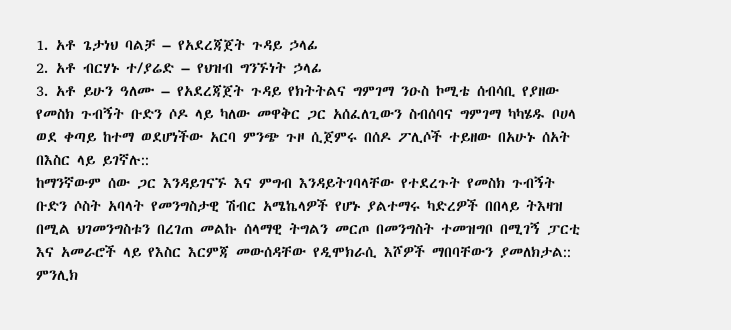1. አቶ ጌታነህ ባልቻ – የአደረጃጀት ጉዳይ ኃላፊ
2. አቶ ብርሃኑ ተ/ያሬድ – የህዝብ ግንኙነት ኃላፊ
3. አቶ ይሁን ዓለሙ – የአደረጃጀት ጉዳይ የክትትልና ግምገማ ንዑስ ኮሚቴ ሰብሳቢ የያዘው የመስክ ጉብኝት ቡድን ሶዶ ላይ ካለው መዋቅር ጋር አሰፈለጊውን ስብሰባና ግምገማ ካካሄዱ ቦሀላ ወደ ቀጣይ ከተማ ወደሆነችው አርባ ምንጭ ጉዞ ሲጀምሩ በሰዶ ፖሊሶች ተይዘው በአሁኑ ሰአት በእስር ላይ ይገኛሉ::
ከማንኛውም ሰው ጋር እንዳይገናኙ እና ምግብ እንዳይትገባላቸው የተደረጉት የመስክ ጉብኝት ቡድን ሶስት አባላት የመንግስታዊ ሽብር አሜኬላዎች የሆኑ ያልተማሩ ካድረዎች በበላይ ትእዛዝ በሚል ህገመንግስቱን በረገጠ መልኩ ሰላማዊ ትግልን መርጦ በመንግስት ተመዝግቦ በሚገኝ ፓርቲ እና አመራሮች ላይ የእስር እርምጃ መውሰዳቸው የዲሞክራሲ እሾዎች ማበባቸውን ያመለክታል:: ምንሊክ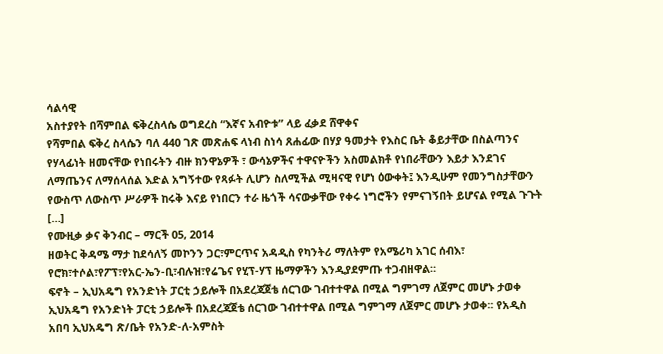ሳልሳዊ
አስተያየት በሻምበል ፍቅረስላሴ ወግደረስ “እኛና አብዮቱ” ላይ ፈቃደ ሸዋቀና
የሻምበል ፍቅረ ስላሴን ባለ 440 ገጽ መጽሐፍ ላነብ ስነሳ ጸሐፊው በሃያ ዓመታት የእስር ቤት ቆይታቸው በስልጣንና የሃላፊነት ዘመናቸው የነበሩትን ብዙ ክንዋኔዎች ፣ ውሳኔዎችና ተዋናዮችን አስመልክቶ የነበራቸውን እይታ እንደገና ለማጤንና ለማሰላሰል እድል አግኝተው የጻፉት ሊሆን ስለሚችል ሚዛናዊ የሆነ ዕውቀት፤ እንዲሁም የመንግስታቸውን የውስጥ ለውስጥ ሥራዎች ከሩቅ እናይ የነበርን ተራ ዜጎች ሳናውቃቸው የቀሩ ነግሮችን የምናገኝበት ይሆናል የሚል ጉጉት […]
የሙዚቃ ቃና ቅንብር – ማርች 05, 2014
ዘወትር ቅዳሜ ማታ ከደሳለኝ መኮንን ጋር፣ምርጥና አዳዲስ የካንትሪ ማለትም የአሜሪካ አገር ሰብእ፣ የሮክ፣ተሶል፣የፖፕ፣የአር-ኤን-ቢ፣ብሉዝ፣የሬጌና የሂፕ-ሃፕ ዜማዎችን እንዲያደምጡ ተጋብዘዋል።
ፍኖት – ኢህአዴግ የአንድነት ፓርቲ ኃይሎች በአደረጃጀቴ ሰርገው ገብተተዋል በሚል ግምገማ ለጀምር መሆኑ ታወቀ
ኢህአዴግ የአንድነት ፓርቲ ኃይሎች በአደረጃጀቴ ሰርገው ገብተተዋል በሚል ግምገማ ለጀምር መሆኑ ታወቀ፡፡ የአዲስ አበባ ኢህአዴግ ጽ/ቤት የአንድ-ለ-አምስት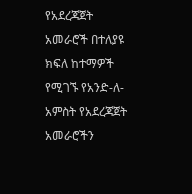የአደረጃጀት አመራሮች በተለያዩ ክፍለ ከተማዎች የሚገኙ የአንድ-ለ-አምስት የአደረጃጀት አመራሮችን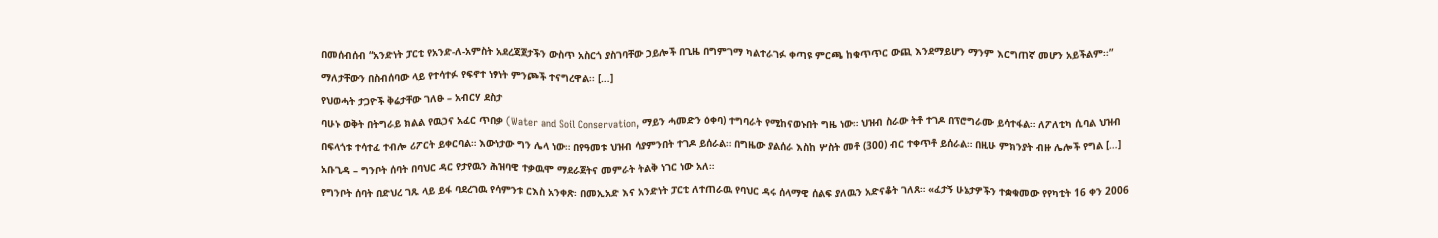በመሰብሰብ “አንድነት ፓርቲ የአንድ-ለ-አምስት አደረጃጀታችን ውስጥ አስርጎ ያስገባቸው ኃይሎች በጊዜ በግምገማ ካልተራገፉ ቀጣዩ ምርጫ ከቁጥጥር ውጪ እንደማይሆን ማንም እርግጠኛ መሆን አይችልም፡፡” ማለታቸውን በስብሰባው ላይ የተሳተፉ የፍኖተ ነፃነት ምንጮች ተናግረዋል፡፡ […]
የህወሓት ታጋዮች ቅሬታቸው ገለፁ – አብርሃ ደስታ
ባሁኑ ወቅት በትግራይ ክልል የዉኃና አፈር ጥበቃ (Water and Soil Conservation, ማይን ሓመድን ዕቀባ) ተግባራት የሚከናወኑበት ግዜ ነው። ህዝብ ስራው ትቶ ተገዶ በፕሮግራሙ ይሳተፋል። ለፖለቲካ ሲባል ህዝብ በፍላጎቱ ተሳተፈ ተብሎ ሪፖርት ይቀርባል። እውነታው ግን ሌላ ነው። በየዓመቱ ህዝብ ሳያምንበት ተገዶ ይሰራል። በግዜው ያልሰራ እስከ ሦስት መቶ (300) ብር ተቀጥቶ ይሰራል። በዚሁ ምክንያት ብዙ ሌሎች የግል […]
አቡጊዳ – ግንቦት ሰባት በባህር ዳር የታየዉን ሕዝባዊ ተቃዉሞ ማደራጀትና መምራት ትልቅ ነገር ነው አለ።
የግንቦት ሰባት በድህረ ገጹ ላይ ይፋ ባደረገዉ የሳምንቱ ርእስ አንቀጽ፡ በመኢአድ እና አንድነት ፓርቲ ለተጠራዉ የባህር ዳሩ ሰላማዊ ሰልፍ ያለዉን አድናቆት ገለጸ። «ፈታኝ ሁኔታዎችን ተቋቁመው የየካቲት 16 ቀን 2006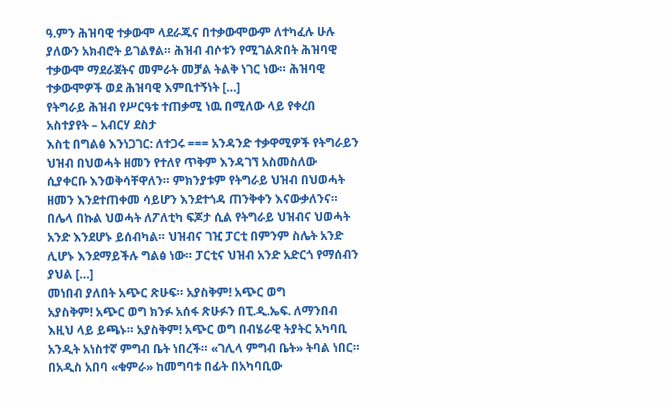ዓ.ምን ሕዝባዊ ተቃውሞ ላደራጁና በተቃውሞውም ለተካፈሉ ሁሉ ያለውን አክብሮት ይገልፃል። ሕዝብ ብሶቱን የሚገልጽበት ሕዝባዊ ተቃውሞ ማደራጀትና መምራት መቻል ትልቅ ነገር ነው። ሕዝባዊ ተቃውሞዎች ወደ ሕዝባዊ እምቢተኝነት […]
የትግራይ ሕዝብ የሥርዓቱ ተጠቃሚ ነዉ በሚለው ላይ የቀረበ አስተያየት – አብርሃ ደስታ
እስቲ በግልፅ እንነጋገር: ለተጋሩ === አንዳንድ ተቃዋሚዎች የትግራይን ህዝብ በህወሓት ዘመን የተለየ ጥቅም እንዳገኘ አስመስለው ሲያቀርቡ እንወቅሳቸዋለን። ምክንያቱም የትግራይ ህዝብ በህወሓት ዘመን እንደተጠቀመ ሳይሆን እንደተጎዳ ጠንቅቀን እናውቃለንና። በሌላ በኩል ህወሓት ለፖለቲካ ፍጆታ ሲል የትግራይ ህዝብና ህወሓት አንድ እንደሆኑ ይሰብካል። ህዝብና ገዢ ፓርቲ በምንም ስሌት አንድ ሊሆኑ እንደማይችሉ ግልፅ ነው። ፓርቲና ህዝብ አንድ አድርጎ የማሰብን ያህል […]
መነበብ ያለበት አጭር ጽሁፍ። አያስቅም! አጭር ወግ
አያስቅም! አጭር ወግ ክንፉ አሰፋ ጽሁፉን በፒ.ዲ.ኤፍ. ለማንበብ እዚህ ላይ ይጫኑ። አያስቅም! አጭር ወግ በብሄራዊ ትያትር አካባቢ አንዲት አነስተኛ ምግብ ቤት ነበረች። «ገሊላ ምግብ ቤት» ትባል ነበር። በአዲስ አበባ «ቁምራ» ከመግባቱ በፊት በአካባቢው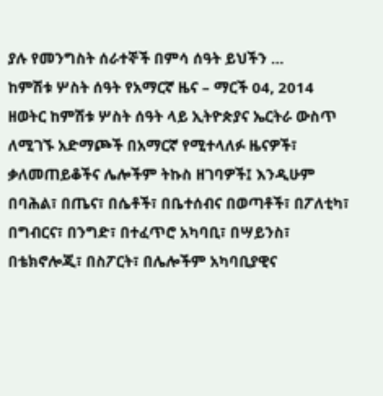ያሉ የመንግስት ሰራተኞች በምሳ ሰዓት ይህችን …
ከምሽቱ ሦስት ሰዓት የአማርኛ ዜና – ማርች 04, 2014
ዘወትር ከምሽቱ ሦስት ሰዓት ላይ ኢትዮጵያና ኤርትራ ውስጥ ለሚገኙ አድማጮች በአማርኛ የሚተላለፉ ዜናዎች፣ ቃለመጠይቆችና ሌሎችም ትኩስ ዘገባዎች፤ እንዲሁም በባሕል፣ በጤና፣ በሴቶች፣ በቤተሰብና በወጣቶች፣ በፖለቲካ፣ በግብርና፣ በንግድ፣ በተፈጥሮ አካባቢ፣ በሣይንስ፣ በቴክኖሎጂ፣ በስፖርት፣ በሌሎችም አካባቢያዊና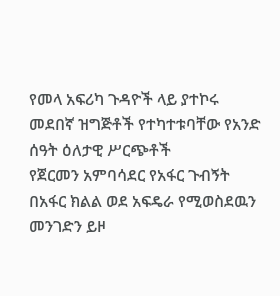የመላ አፍሪካ ጉዳዮች ላይ ያተኮሩ መደበኛ ዝግጅቶች የተካተቱባቸው የአንድ ሰዓት ዕለታዊ ሥርጭቶች
የጀርመን አምባሳደር የአፋር ጉብኝት
በአፋር ክልል ወደ አፍዴራ የሚወስደዉን መንገድን ይዞ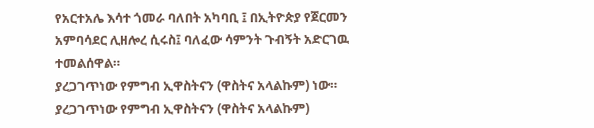የአርተአሌ እሳተ ጎመራ ባለበት አካባቢ ፤ በኢትዮጵያ የጀርመን አምባሳደር ሊዘሎረ ሲሩስ፤ ባለፈው ሳምንት ጉብኝት አድርገዉ ተመልሰዋል።
ያረጋገጥነው የምግብ ኢዋስትናን (ዋስትና አላልኩም) ነው።
ያረጋገጥነው የምግብ ኢዋስትናን (ዋስትና አላልኩም)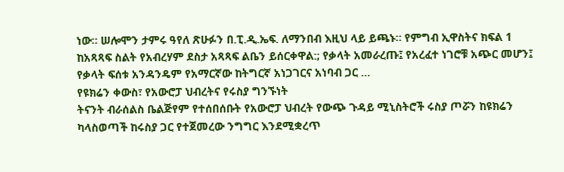ነው። ሠሎሞን ታምሩ ዓየለ ጽሁፉን በ.ፒ.ዲ.ኤፍ. ለማንበብ እዚህ ላይ ይጫኑ። የምግብ ኢዋስትና ክፍል 1 ከአጻጻፍ ስልት የአብረሃም ደስታ አጻጻፍ ልቤን ይሰርቀዋል:; የቃላት አመራረጡ፤ የአረፈተ ነገሮቹ አጭር መሆን፤ የቃላት ፍሰቱ አንዳንዴም የአማርኛው ከትግርኛ አነጋገርና አነባብ ጋር …
የዩክሬን ቀውስ፣ የአውሮፓ ህብረትና የሩስያ ግንኙነት
ትናንት ብራሰልስ ቤልጅየም የተሰበሰቡት የአውሮፓ ህብረት የውጭ ጉዳይ ሚኒስትሮች ሩስያ ጦሯን ከዩክሬን ካላስወጣች ከሩስያ ጋር የተጀመረው ንግግር እንደሚቋረጥ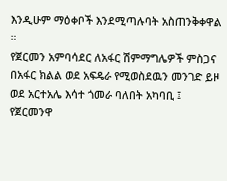እንዲሁም ማዕቀቦች እንደሚጣሉባት አስጠንቅቀዋል ።
የጀርመን አምባሳደር ለአፋር ሽምማግሌዎች ምስጋና
በአፋር ክልል ወደ አፍዴራ የሚወስደዉን መንገድ ይዞ ወደ አርተአሌ እሳተ ጎመራ ባለበት አካባቢ ፤ የጀርመንዋ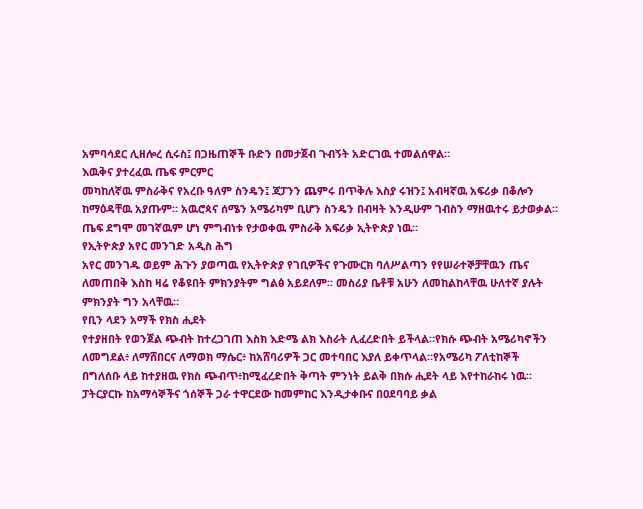አምባሳደር ሊዘሎረ ሲሩስ፤ በጋዜጠኞች ቡድን በመታጀብ ጉብኝት አድርገዉ ተመልሰዋል።
እዉቅና ያተረፈዉ ጤፍ ምርምር
መካከለኛዉ ምስራቅና የአረቡ ዓለም ስንዴን፤ ጃፓንን ጨምሩ በጥቅሉ እስያ ሩዝን፤ አብዛኛዉ አፍሪቃ በቆሎን ከማዕዳቸዉ አያጡም። አዉሮጳና ሰሜን አሜሪካም ቢሆን ስንዴን በብዛት እንዲሁም ገብስን ማዘዉተሩ ይታወቃል። ጤፍ ደግሞ መገኛዉም ሆነ ምግብነቱ የታወቀዉ ምስራቅ አፍሪቃ ኢትዮጵያ ነዉ።
የኢትዮጵያ አየር መንገድ አዲስ ሕግ
አየር መንገዱ ወይም ሕጉን ያወጣዉ የኢትዮጵያ የገቢዎችና የጉሙርክ ባለሥልጣን የየሠራተኞቻቸዉን ጤና ለመጠበቅ እስከ ዛሬ የቆዩበት ምክንያትም ግልፅ አይደለም። መስሪያ ቤቶቹ አሁን ለመከልከላቸዉ ሁለተኛ ያሉት ምክንያት ግን አላቸዉ።
የቢን ላደን አማች የክስ ሒደት
የተያዘበት የወንጀል ጭብት ከተረጋገጠ እስክ እድሜ ልክ እስራት ሊፈረድበት ይችላል።የክሱ ጭብት አሜሪካኖችን ለመግደል፥ ለማሸበርና ለማወክ ማሴር፥ ከአሸባሪዎች ጋር መተባበር እያለ ይቀጥላል።የአሜሪካ ፖለቲከኞች በግለሰቡ ላይ ከተያዘዉ የክስ ጭብጥ፥ከሚፈረድበት ቅጣት ምንነት ይልቅ በክሱ ሒደት ላይ እየተከራከሩ ነዉ።
ፓትርያርኩ ከአማሳኞችና ጎሰኞች ጋራ ተዋርደው ከመምከር እንዲታቀቡና በዐደባባይ ቃል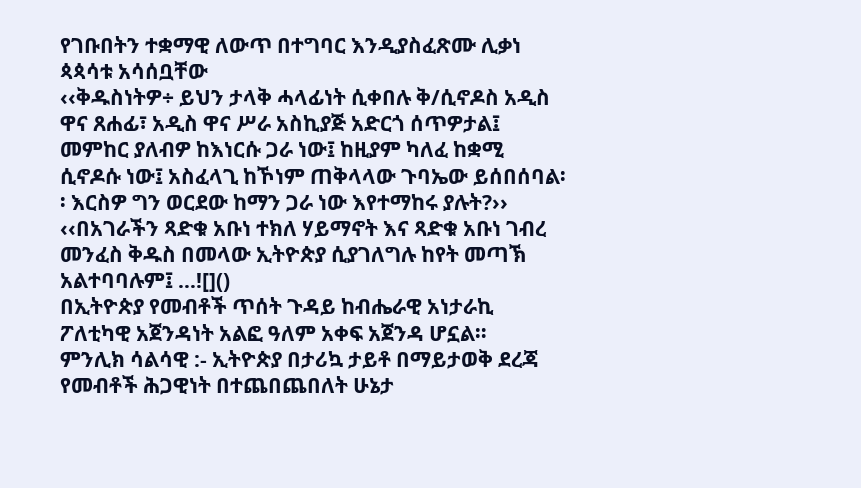የገቡበትን ተቋማዊ ለውጥ በተግባር እንዲያስፈጽሙ ሊቃነ ጳጳሳቱ አሳሰቧቸው
‹‹ቅዱስነትዎ÷ ይህን ታላቅ ሓላፊነት ሲቀበሉ ቅ/ሲኖዶስ አዲስ ዋና ጸሐፊ፣ አዲስ ዋና ሥራ አስኪያጅ አድርጎ ሰጥዎታል፤ መምከር ያለብዎ ከእነርሱ ጋራ ነው፤ ከዚያም ካለፈ ከቋሚ ሲኖዶሱ ነው፤ አስፈላጊ ከኾነም ጠቅላላው ጉባኤው ይሰበሰባል፡፡ እርስዎ ግን ወርደው ከማን ጋራ ነው እየተማከሩ ያሉት?›› ‹‹በአገራችን ጻድቁ አቡነ ተክለ ሃይማኖት እና ጻድቁ አቡነ ገብረ መንፈስ ቅዱስ በመላው ኢትዮጵያ ሲያገለግሉ ከየት መጣኽ አልተባባሉም፤ …![]()
በኢትዮጵያ የመብቶች ጥሰት ጉዳይ ከብሔራዊ አነታራኪ ፖለቲካዊ አጀንዳነት አልፎ ዓለም አቀፍ አጀንዳ ሆኗል።
ምንሊክ ሳልሳዊ :- ኢትዮጵያ በታሪኳ ታይቶ በማይታወቅ ደረጃ የመብቶች ሕጋዊነት በተጨበጨበለት ሁኔታ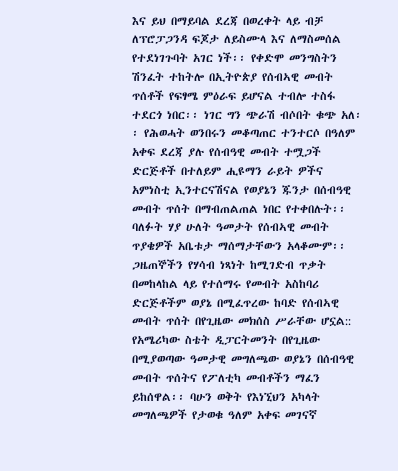እና ይህ በማይባል ደረጃ በወረቀት ላይ ብቻ ለፕሮፓጋንዳ ፍጆታ ለይስሙላ እና ለማስመሰል የተደነገጉባት አገር ነች፡፡ የቀድሞ መንግስትን ሽንፈት ተከትሎ በኢትዮጵያ የሰብኣዊ መብት ጥሰቶች የፍፃሜ ምዕራፍ ይሆናል ተብሎ ተስፋ ተደርጎ ነበር፡፡ ነገር ግን ጭራሽ ብሶበት ቁጭ አለ፡፡ የሕወሓት ወንበሩን መቆጣጠር ተንተርሶ በዓለም አቀፍ ደረጃ ያሉ የሰብዓዊ መብት ተሟጋች ድርጅቶች በተለይም ሒዩማን ራይት ዎችና አምነስቲ ኢንተርናሽናል የወያኔን ጁንታ በሰብዓዊ መብት ጥሰት በማብጠልጠል ነበር የተቀበሉት፡፡ ባለፉት ሃያ ሁለት ዓመታት የሰብኣዊ መብት ጥያቄዎች አቤቱታ ማሰማታቸውን አላቆሙም፡፡ ጋዜጠኞችን የሃሳብ ነጻነት ከሚገድብ ጥቃት በመከላከል ላይ የተሰማሩ የመብት አስከባሪ ድርጅቶችም ወያኔ በሚፈጥረው ከባድ የሰብኣዊ መብት ጥሰት በየጊዜው መክሰስ ሥራቸው ሆኗል:: የአሜሪካው ስቴት ዲፓርትመንት በየጊዜው በሚያወጣው ዓመታዊ መግለጫው ወያኔን በሰብዓዊ መብት ጥሰትና የፖለቲካ መብቶችን ማፈን ይከሰዋል፡፡ ባሁን ወቅት የእነኚህን አካላት መግለጫዎች የታወቁ ዓለም አቀፍ መገናኛ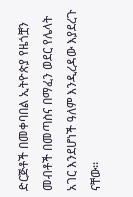ድርጅቶች በመቀባበል ኢትዮጵያ የዜጎቿን መብቶች በመጣስና በማፈን ወደር የሌላት አገር እንደሆነች ዓለም እንዲረዳው እያደረጉ ናቸው፡፡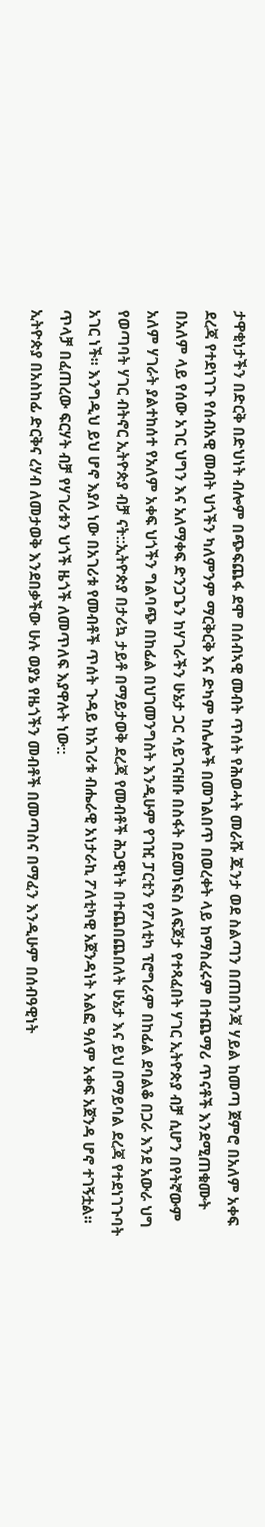ታዋቂነታችን በድርቅ በድህነት ብሎም በጭፍጨፋ ደሞ በሰብኣዊ መብት ጥሰት የሕወሓት መራሹ ጁንታ ወደ ስልጣን በጠበንጃ ሃይል ከመጣ ጀምሮ በአለም አቀፍ ደረጃ የተደነገጉ የሰብአዊ መብት ህጎችን ካለምንም ማርቅርቅ እና ድካም ከሌሎች በመገልበጥ በወረቀት ላይ ከማስፈሩም በተጨማሪ ጥናቶች እንደሚጠቁሙት በአለም ላይ የሰው አገር ህግን እና አለማቀፍ ድንጋጌን ከሃገራችን ሁኔታ ጋር ሳይገናዘቡ በስፋት በደመነፍስ ለፍጆታ የተጻፈበት ሃገር ኢትዮጵያ ብቻ ሲሆን በየትኛውም አለም ሃገራት ያልተከሰተ የአለም አቀፍ ህጎችን ግልባጭ በከፊል በህገመንግስት እንዲሁም የገዢ ፓርቲን የፖለቲካ ፕሮግራም በከፊል ደባልቆ በጋራ እንደ አውራ ህግ የወጣባት ሃገር ብትኖር ኢትዮጵያ ብቻ ናት::ኢትዮጵያ በታሪኳ ታይቶ በማይታወቅ ደረጃ የመብቶች ሕጋዊነት በተጨበጨበለት ሁኔታ እና ይህ በማይባል ደረጃ የተደነገጉባት አገር ነች፡፡ እንግዲህ ይህ ሆኖ እያለ ነው በአገሪቱ የመብቶች ጥሰት ጉዳይ ከአገሪቱ ብሔራዊ አነታራኪ ፖለቲካዊ አጀንዳነት አልፎ ዓለም አቀፍ አጀንዳ ሆኖ ተገኝቷል፡፡ጥላቻ በፈጠረው ፍርሃት ብቻ የሃገሪቱን ህጎች ዜጎች ለመጥለፍ እያዋሉት ነው::
ኢትዮጵያ በአስከፊ ድርቅና ረሃብ ለመታወቅ እንደበቃችው ሁሉ ወያኔ የዜጎችን መብቶች በመጣስና በማፈን እንዲሁም በሰብዓዊነት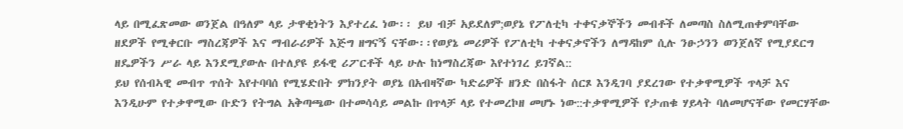ላይ በሚፈጽመው ወንጀል በዓለም ላይ ታዋቂነትን እያተረፈ ነው፡፡ ይህ ብቻ አይደለም;ወያኔ የፖለቲካ ተቀናቃኞችን መብቶች ለመጣስ ስለሚጠቀምባቸው ዘደዎች የሚቀርቡ ማስረጃዎች እና ማብራሪዎች እጅግ ዘግናኝ ናቸው፡፡የወያኔ መሪዎች የፖለቲካ ተቀናቃኖችን ለማዳከም ሲሉ ንፁኃንን ወንጀለኛ የሚያደርግ ዘዴዎችን ሥራ ላይ እንደሚያውሉ በተለያዩ ይፋዊ ሪፖርቶች ላይ ሁሉ ከነማስረጃው እየተነገረ ይገኛል::
ይህ የሰብኣዊ መብጥ ጥሰት እየተባባሰ የሚሄድበት ምክንያት ወያኔ በአብዛኛው ካድሬዎች ዘንድ በስፋት ሰርጾ እንዲገባ ያደረገው የተቃዋሚዎች ጥላቻ እና እንዲሁም የተቃዋሚው ቡድን የትግል አቅጣጫው በተመሳሳይ መልኩ በጥላቻ ላይ የተመረኮዘ መሆኑ ነው::ተቃዋሚዎች የታጠቁ ሃይላት ባለመሆናቸው የመርሃቸው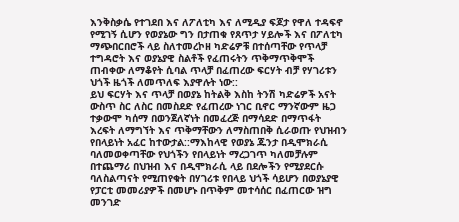እንቅስቃሴ የተገደበ እና ለፖለቲካ እና ለሚዲያ ፍጆታ የዋለ ተዳፍኖ የሚገኝ ሲሆን የወያኔው ግን በታጠቁ የጸጥታ ሃይሎች እና በፖለቲካ ማጭበርበሮች ላይ ስለተመረኮዘ ካድሬዎቹ በተሰጣቸው የጥላቻ ተግዳሮት እና ወያኔያዊ ስልቶች የፈጠሩትን ጥቅማጥቅሞች ጠብቀው ለማቆየት ሲባል ጥላቻ በፈጠረው ፍርሃት ብቻ የሃገሪቱን ህጎች ዜጎች ለመጥለፍ እያዋሉት ነው::
ይህ ፍርሃት እና ጥላቻ በወያኔ ከትልቅ እስከ ትንሽ ካድሬዎች አናት ውስጥ ስር ለስር በመስደድ የፈጠረው ነገር ቢኖር ማንኛውም ዜጋ ተቃውሞ ካሰማ በወንጀለኛነት በመፈረጅ በማሳደድ በማጥፋት እረፍት ለማግኘት እና ጥቅማቸውን ለማስጠበቅ ሲራወጡ የህዝብን የበላይነት አፈር ከተውታል::ማእከላዊ የወያኔ ጁንታ በዲሞክራሲ ባለመወቀጣቸው የህጎችን የበላይነት ማረጋገጥ ካለመቻሉም በተጨማሪ በህዝብ እና በዲሞክራሲ ላይ በደሎችን የሚያደርሱ ባለስልጣናት የሚጠየቁት በሃገሪቱ የበላይ ህጎች ሳይሆን በወያኔያዊ የፓርቲ መመሪያዎች በመሆኑ በጥቅም መተሳሰር በፈጠርው ዝግ መንገድ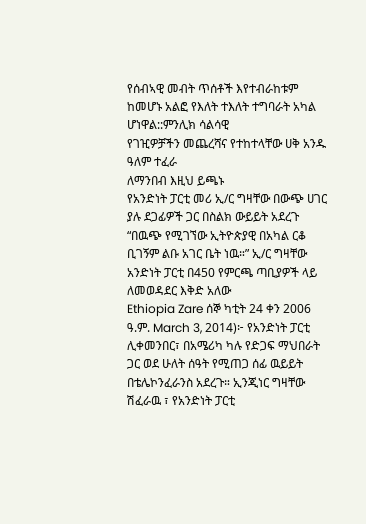የሰብኣዊ መብት ጥሰቶች እየተብራከቱም ከመሆኑ አልፎ የእለት ተእለት ተግባራት አካል ሆነዋል::ምንሊክ ሳልሳዊ
የገዢዎቻችን መጨረሻና የተከተላቸው ሀቅ አንዱ ዓለም ተፈራ
ለማንበብ እዚህ ይጫኑ
የአንድነት ፓርቲ መሪ ኢ/ር ግዛቸው በውጭ ሀገር ያሉ ደጋፊዎች ጋር በስልክ ውይይት አደረጉ
“በዉጭ የሚገኘው ኢትዮጵያዊ በአካል ርቆ ቢገኝም ልቡ አገር ቤት ነዉ።” ኢ/ር ግዛቸው
አንድነት ፓርቲ በ450 የምርጫ ጣቢያዎች ላይ ለመወዳደር እቅድ አለው
Ethiopia Zare ሰኞ ካቲት 24 ቀን 2006 ዓ.ም. March 3, 2014)፦ የአንድነት ፓርቲ ሊቀመንበር፣ በአሜሪካ ካሉ የድጋፍ ማህበራት ጋር ወደ ሁለት ሰዓት የሚጠጋ ሰፊ ዉይይት በቴሌኮንፈራንስ አደረጉ። ኢንጂነር ግዛቸው ሽፈራዉ ፣ የአንድነት ፓርቲ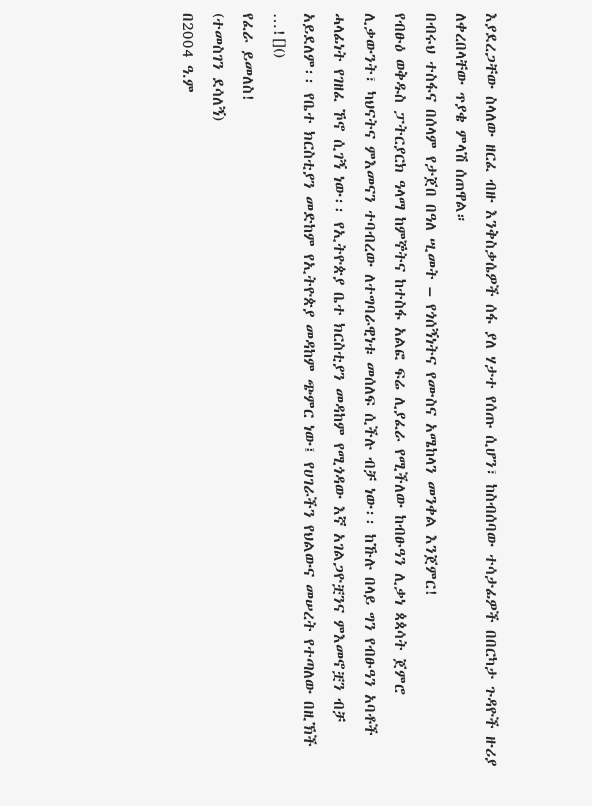እያደረጋቸው ስላለው ዘርፈ ብዙ እንቅስቃሴዎች ሰፋ ያለ ሃታተ የሰጡ ሲሆን፣ ከስብሰባው ተሳታፊዎች በበርካታ ጉዳዮች ዙሪያ ለቀረበላቸው ጥያቄ ምላሽ ሰጠዋል።
በብሩህ ተስፋና በሰላም የታጀበ በዓለ ሢመት – የጎሰኝነትና የሙስና አሜከላን መንቀል እንጀምር!
የብፁዕ ወቅዱስ ፓትርያርክ ዓላማ ከምኞትና ከተስፋ አልፎ ፍሬ ሊያፈራ የሚችለው ከብፁዓን ሊቃነ ጳጳሳት ጀምሮ ሊቃውንት፣ ካህናትና ምእመናን ተባብረው ለተግባራዊነቱ መሰለፍ ሲችሉ ብቻ ነው፡፡ ከኹሉ በላይ ግን የብፁዓን አባቶች ሓላፊነት የገዘፈ ኾኖ ሲገኝ ነው፡፡ የኢትዮጵያ ቤተ ክርስቲያን መዳከም የሚጎዳው እኛ አገልጋዮቿንና ምእመኖቿን ብቻ አይደለም፡፡ የቤተ ክርስቲያን መድከም የኢትዮጵያ መዳከም ጭምር ነው፤ የሀገራችን የህልውና መሠረት የተጣለው በዚኽች …![]()
የፈራ ይመለስ!
(ተመስገን ደሳለኝ)
በ2004 ዓ.ም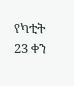የካቲት 23 ቀን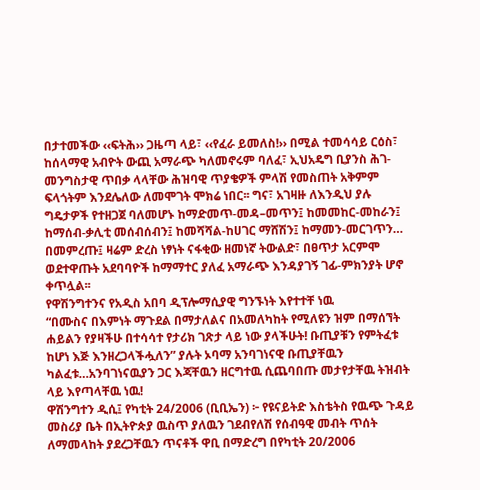በታተመችው ‹‹ፍትሕ›› ጋዜጣ ላይ፣ ‹‹የፈራ ይመለስ!›› በሚል ተመሳሳይ ርዕስ፣ ከሰላማዊ አብዮት ውጪ አማራጭ ካለመኖሩም ባለፈ፣ ኢህአዴግ ቢያንስ ሕገ-መንግስታዊ ጥበቃ ላላቸው ሕዝባዊ ጥያቄዎች ምላሽ የመስጠት አቅምም ፍላጎትም እንደሌለው ለመሞገት ሞክሬ ነበር፡፡ ግና፣ አገዛዙ ለእንዲህ ያሉ ግዴታዎች የተዘጋጀ ባለመሆኑ ከማድመጥ-መዳ–መጥን፤ ከመመከር-መከራን፤ ከማሰብ-ቃሊቲ መሰብሰብን፤ ከመሻሻል-ከሀገር ማሸሽን፤ ከማመን-መርገጥን… በመምረጡ፤ ዛሬም ድረስ ነፃነት ናፋቂው ዘመነኛ ትውልድ፣ በፀጥታ አርምሞ ወደተዋጡት አደባባዮች ከማማተር ያለፈ አማራጭ እንዳያገኝ ገፊ-ምክንያት ሆኖ ቀጥሏል፡፡
የዋሽንግተንና የአዲስ አበባ ዲፕሎማሲያዊ ግንኙነት እየተተቸ ነዉ
“በሙስና በእምነት ማጉደል በማታለልና በአመለካከት የሚለዩን ዝም በማሰኘት ሐይልን የያዛችሁ በተሳሳተ የታሪክ ገጽታ ላይ ነው ያላችሁት! ቡጢያቹን የምትፈቱ ከሆነ እጅ እንዘረጋላችሗለን” ያሉት ኦባማ አንባገነናዊ ቡጢያቸዉን ካልፈቱ…አንባገነናዉያን ጋር እጃቸዉን ዘርግተዉ ሲጨባበጡ መታየታቸዉ ትዝብት ላይ እየጣላቸዉ ነዉ!
ዋሽንግተን ዲሲ፤ የካቲት 24/2006 (ቢቢኤን) ፦ የዩናይትድ እስቴትስ የዉጭ ጉዳይ መስሪያ ቤት በኢትዮጵያ ዉስጥ ያለዉን ገደብየለሽ የሰብዓዊ መብት ጥሰት ለማመላከት ያደረጋቸዉን ጥናቶች ዋቢ በማድረግ በየካቲት 20/2006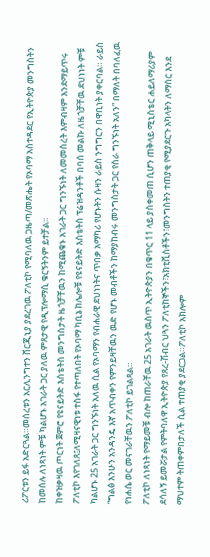ሪፖርቱን ይፋ አድርጓል።መሰረቱን አርሊንግተን ቨርጂኒያ ያደረገዉ ፖለቲኮ የሚባለዉ ጋዜጣ/መጽሔት የኦባማ አስተዳደር የኢትዮጵያ መንግስትን ከመሰሉ ለነጻነት ምቹ ካልሆኑ አገራት ጋር ያለዉ ምጸታዊ የዲፕሎማሲ ቁርኝትንም ይተቻል።
ከቀዝቃዛዉ ጦርነት ጀምሮ የዩናይትድ እስቴትስ መንግስታት ዜጎቻቸዉን ከሚጨቁኑ አገራት ጋር ግንኙነት ለመመስረት እምብዛም እንደማይጥሩ ፖለቲኮ እየገለጸ፤ለሚዛናዊነቱ ተስፋ የተጣለበት የኦባማ ካቢኔ ከሌሎቹ የዩናይትድ እስቴትስ ፕሬዝዳንቶች በባሰ መልኩ ለዜጎቻቸዉ ደህነነት ምቹ ካልሆኑ 25 አገራት ጋር ግንኙነት አለዉ ሲል የኦባማን የብሐራዊ ደህነነትና ጥበቃ አማካሪ የሆኑትን ሱዛን ራይስ ንግግርን በዋቢነት ያቀርባል። ራይስ “ግልፅ እንሁን አንዳንዴ እኛ አጥብቀን የምንይዛቸዉን ዉድ የሆኑ መብቶችን ከማያከብሩ መንግስታት ጋር የስራ ግንኙነት አለን” በማለት በባለፈዉ የነሐሴ ወር መናገራቸዉን ፖለቲኮ ይገልጻል።
ፖለቲኮ ለነጻነት የማይመቹ ብሎ ከጠራቸዉ 25 አገራት ዉስጥ ኢትዮጵያን በቁጥር 11 ላይ ያስቀመጠ ሲሆን ጠቅላይ ሚኒስቴር ሐይለማሪያም ደሳለኝ ይመሯታል የምትባለዋ ኢትዮጵያ የጸረ-ሽብር ህጓን ፖለቲከኞችን፣አክቲቪስቶችን፣መንግስትን ተጠያቂ የሚያደርጉ አካላትን ለማሰር እንደ ማህተም ትጠቀምበታለች ሲል ተጠያቂ ያደርጋል።ፖለቲኮ አክሎም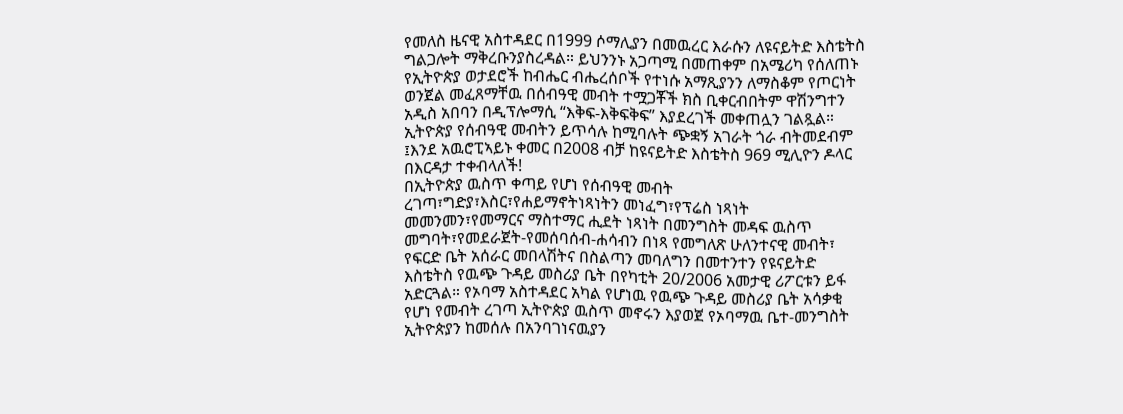የመለስ ዜናዊ አስተዳደር በ1999 ሶማሊያን በመዉረር እራሱን ለዩናይትድ እስቴትስ ግልጋሎት ማቅረቡንያስረዳል። ይህንንኑ አጋጣሚ በመጠቀም በአሜሪካ የሰለጠኑ የኢትዮጵያ ወታደሮች ከብሔር ብሔረሰቦች የተነሱ አማጺያንን ለማስቆም የጦርነት ወንጀል መፈጸማቸዉ በሰብዓዊ መብት ተሟጋቾች ክስ ቢቀርብበትም ዋሽንግተን አዲስ አበባን በዲፕሎማሲ “እቅፍ-እቅፍቅፍ” እያደረገች መቀጠሏን ገልጿል።
ኢትዮጵያ የሰብዓዊ መብትን ይጥሳሉ ከሚባሉት ጭቋኝ አገራት ጎራ ብትመደብም ፤እንደ አዉሮፒኣይኑ ቀመር በ2008 ብቻ ከዩናይትድ እስቴትስ 969 ሚሊዮን ዶላር በእርዳታ ተቀብላለች!
በኢትዮጵያ ዉስጥ ቀጣይ የሆነ የሰብዓዊ መብት ረገጣ፣ግድያ፣እስር፣የሐይማኖትነጻነትን መነፈግ፣የፕሬስ ነጻነት መመንመን፣የመማርና ማስተማር ሒደት ነጻነት በመንግስት መዳፍ ዉስጥ መግባት፣የመደራጀት-የመሰባሰብ-ሐሳብን በነጻ የመግለጽ ሁለንተናዊ መብት፣ የፍርድ ቤት አሰራር መበላሽትና በስልጣን መባለግን በመተንተን የዩናይትድ እስቴትስ የዉጭ ጉዳይ መስሪያ ቤት በየካቲት 20/2006 አመታዊ ሪፖርቱን ይፋ አድርጓል። የኦባማ አስተዳደር አካል የሆነዉ የዉጭ ጉዳይ መስሪያ ቤት አሳቃቂ የሆነ የመብት ረገጣ ኢትዮጵያ ዉስጥ መኖሩን እያወጀ የኦባማዉ ቤተ-መንግስት ኢትዮጵያን ከመሰሉ በአንባገነናዉያን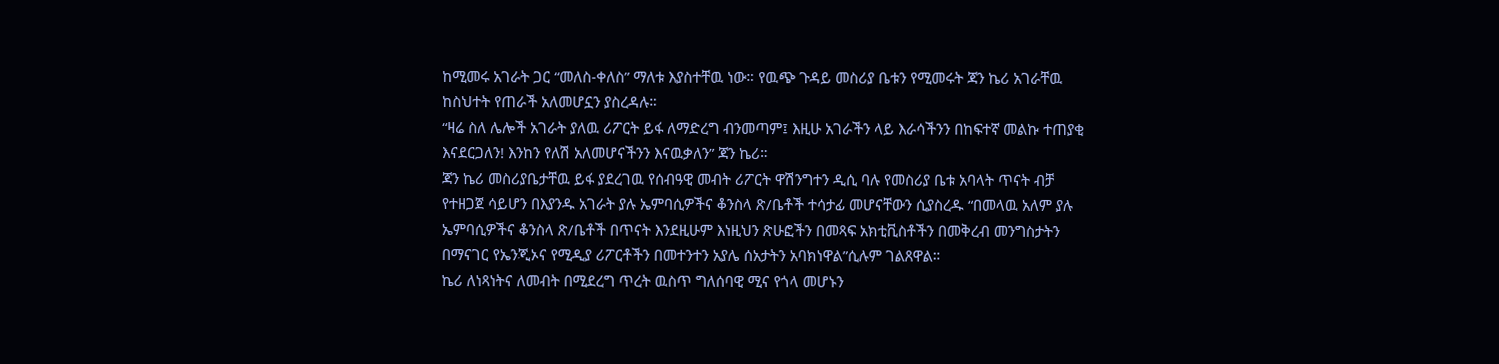ከሚመሩ አገራት ጋር “መለስ-ቀለስ” ማለቱ እያስተቸዉ ነው። የዉጭ ጉዳይ መስሪያ ቤቱን የሚመሩት ጃን ኬሪ አገራቸዉ ከስህተት የጠራች አለመሆኗን ያስረዳሉ።
“ዛሬ ስለ ሌሎች አገራት ያለዉ ሪፖርት ይፋ ለማድረግ ብንመጣም፤ እዚሁ አገራችን ላይ እራሳችንን በከፍተኛ መልኩ ተጠያቂ እናደርጋለን! እንከን የለሽ አለመሆናችንን እናዉቃለን” ጃን ኬሪ።
ጃን ኬሪ መስሪያቤታቸዉ ይፋ ያደረገዉ የሰብዓዊ መብት ሪፖርት ዋሽንግተን ዲሲ ባሉ የመስሪያ ቤቱ አባላት ጥናት ብቻ የተዘጋጀ ሳይሆን በእያንዱ አገራት ያሉ ኤምባሲዎችና ቆንስላ ጽ/ቤቶች ተሳታፊ መሆናቸውን ሲያስረዱ “በመላዉ አለም ያሉ ኤምባሲዎችና ቆንስላ ጽ/ቤቶች በጥናት እንደዚሁም እነዚህን ጽሁፎችን በመጻፍ አክቲቪስቶችን በመቅረብ መንግስታትን በማናገር የኤንጂኦና የሚዲያ ሪፖርቶችን በመተንተን አያሌ ሰአታትን አባክነዋል”ሲሉም ገልጸዋል።
ኬሪ ለነጻነትና ለመብት በሚደረግ ጥረት ዉስጥ ግለሰባዊ ሚና የጎላ መሆኑን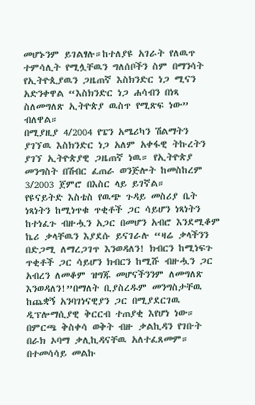መሆኑንም ይገልፃሉ።ከተለያዩ አገራት የለዉጥ ተምሳሊት የሚሏቸዉን ግለሰቦችን ስም በማንሳት የኢትዮጲያዉን ጋዜጠኛ እስክንድር ነጋ ሚናን አድንቀዋል “እስክንድር ነጋ ሐሳብን በነጻ ስለመግለጽ ኢትዮጵያ ዉስጥ የሚጽፍ ነው” ብለዋል።
በሚያዚያ 4/2004 የፔን አሜሪካን ሽልማትን ያገኘዉ እስክንድር ነጋ አለም አቀፋዊ ትኩረትን ያገኘ ኢትዮጵያዊ ጋዜጠኛ ነዉ። የኢትዮጵያ መንግስት በሽብር ፈጠራ ወንጅሎት ከመስከረም 3/2003 ጀምሮ በእስር ላይ ይገኛል።
የዩናይትድ እስቴስ የዉጭ ጉዳይ መስሪያ ቤት ነጻነትን ከሚነጥቁ ጥቂቶች ጋር ሳይሆን ነጻነትን ከተነፈጉ ብዙሗን አጋር በመሆን አብሮ እንደሚቆም ኬሪ ቃላቸዉን እያደሱ ይናገራሉ “ዛሬ ቃላችንን በድጋሚ ለማረጋገጥ እንወዳለን! ክብርን ከሚነፍጉ ጥቂቶች ጋር ሳይሆን ክብርን ከሚሹ ብዙሗን ጋር አብረን ለመቆም ዝግጁ መሆናችንንም ለመግለጽ እንወዳለን!”በማለት ቢያስረዱም መንግስታቸዉ ከጨቋኝ አንባገነናዊያን ጋር በሚያደርገዉ ዲፕሎማሲያዊ ቅርርብ ተጠያቂ እየሆነ ነው።
በምርጫ ቅስቀሳ ወቅት ብዙ ቃልኪዳን የገቡት በራክ ኦባማ ቃሊኪዳናቸዉ አለተፈጸመም። በተመሳሳይ መልኩ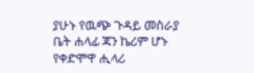ያሁኑ የዉጭ ጉዳይ መስራያ ቤት ሐላፊ ጃን ኬሪም ሆኑ የቀድሞዋ ሒላሪ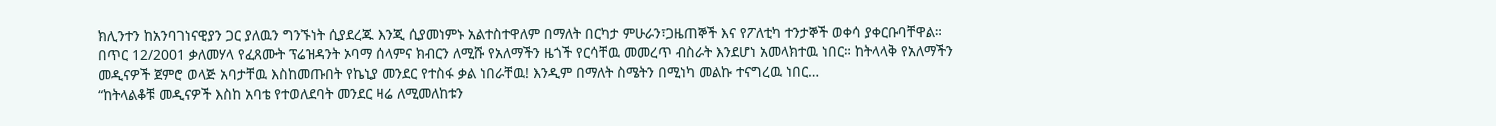ክሊንተን ከአንባገነናዊያን ጋር ያለዉን ግንኙነት ሲያደረጁ እንጂ ሲያመነምኑ አልተስተዋለም በማለት በርካታ ምሁራን፣ጋዜጠኞች እና የፖለቲካ ተንታኞች ወቀሳ ያቀርቡባቸዋል።
በጥር 12/2001 ቃለመሃላ የፈጸሙት ፕሬዝዳንት ኦባማ ሰላምና ክብርን ለሚሹ የአለማችን ዜጎች የርሳቸዉ መመረጥ ብስራት እንደሆነ አመላክተዉ ነበር። ከትላላቅ የአለማችን መዲናዎች ጀምሮ ወላጅ አባታቸዉ እስከመጡበት የኬኒያ መንደር የተስፋ ቃል ነበራቸዉ! እንዲም በማለት ስሜትን በሚነካ መልኩ ተናግረዉ ነበር…
“ከትላልቆቹ መዲናዎች እስከ አባቴ የተወለደባት መንደር ዛሬ ለሚመለከቱን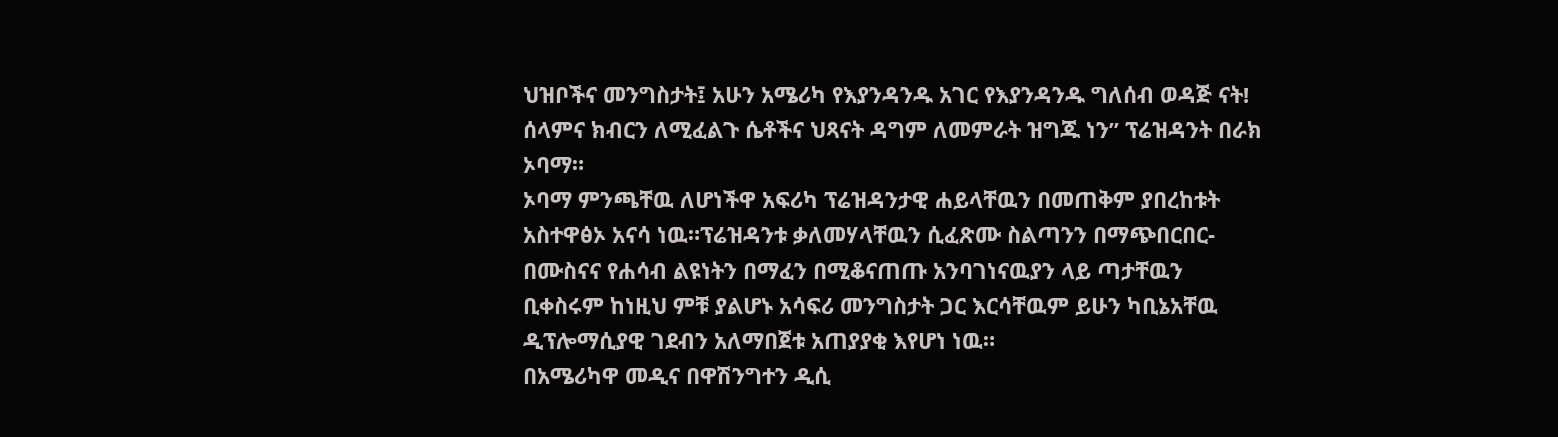ህዝቦችና መንግስታት፤ አሁን አሜሪካ የእያንዳንዱ አገር የእያንዳንዱ ግለሰብ ወዳጅ ናት! ሰላምና ክብርን ለሚፈልጉ ሴቶችና ህጻናት ዳግም ለመምራት ዝግጁ ነን” ፕሬዝዳንት በራክ ኦባማ።
ኦባማ ምንጫቸዉ ለሆነችዋ አፍሪካ ፕሬዝዳንታዊ ሐይላቸዉን በመጠቅም ያበረከቱት አስተዋፅኦ አናሳ ነዉ።ፕሬዝዳንቱ ቃለመሃላቸዉን ሲፈጽሙ ስልጣንን በማጭበርበር-በሙስናና የሐሳብ ልዩነትን በማፈን በሚቆናጠጡ አንባገነናዉያን ላይ ጣታቸዉን ቢቀስሩም ከነዚህ ምቹ ያልሆኑ አሳፍሪ መንግስታት ጋር እርሳቸዉም ይሁን ካቢኔአቸዉ ዲፕሎማሲያዊ ገደብን አለማበጀቱ አጠያያቂ እየሆነ ነዉ።
በአሜሪካዋ መዲና በዋሽንግተን ዲሲ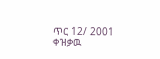ጥር 12/ 2001 ቀዝቃዉ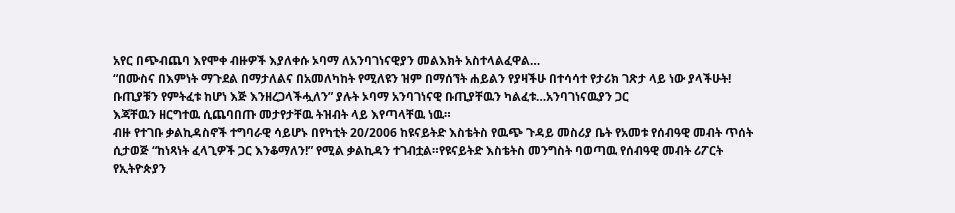አየር በጭብጨባ እየሞቀ ብዙዎች እያለቀሱ ኦባማ ለአንባገነናዊያን መልእክት አስተላልፈዋል…
“በሙስና በእምነት ማጉደል በማታለልና በአመለካከት የሚለዩን ዝም በማሰኘት ሐይልን የያዛችሁ በተሳሳተ የታሪክ ገጽታ ላይ ነው ያላችሁት! ቡጢያቹን የምትፈቱ ከሆነ እጅ እንዘረጋላችሗለን” ያሉት ኦባማ አንባገነናዊ ቡጢያቸዉን ካልፈቱ…አንባገነናዉያን ጋር
እጃቸዉን ዘርግተዉ ሲጨባበጡ መታየታቸዉ ትዝብት ላይ እየጣላቸዉ ነዉ።
ብዙ የተገቡ ቃልኪዳስኖች ተግባራዊ ሳይሆኑ በየካቲት 20/2006 ከዩናይትድ እስቴትስ የዉጭ ጉዳይ መስሪያ ቤት የአመቱ የሰብዓዊ መብት ጥሰት ሲታወጅ “ከነጻነት ፈላጊዎች ጋር እንቆማለን!” የሚል ቃልኪዳን ተገብቷል።የዩናይትድ እስቴትስ መንግስት ባወጣዉ የሰብዓዊ መብት ሪፖርት የኢትዮጵያን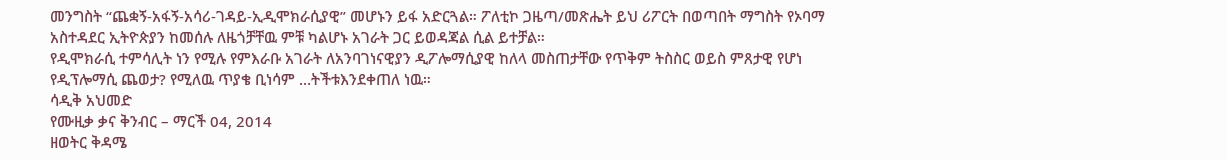መንግስት “ጨቋኝ-አፋኝ-አሳሪ-ገዳይ-ኢዲሞክራሲያዊ” መሆኑን ይፋ አድርጓል። ፖለቲኮ ጋዜጣ/መጽሔት ይህ ሪፖርት በወጣበት ማግስት የኦባማ አስተዳደር ኢትዮጵያን ከመሰሉ ለዜጎቻቸዉ ምቹ ካልሆኑ አገራት ጋር ይወዳጃል ሲል ይተቻል።
የዲሞክራሲ ተምሳሊት ነን የሚሉ የምእራቡ አገራት ለአንባገነናዊያን ዲፖሎማሲያዊ ከለላ መስጠታቸው የጥቅም ትስስር ወይስ ምጸታዊ የሆነ የዲፕሎማሲ ጨወታ? የሚለዉ ጥያቄ ቢነሳም …ትችቱእንደቀጠለ ነዉ።
ሳዲቅ አህመድ
የሙዚቃ ቃና ቅንብር – ማርች 04, 2014
ዘወትር ቅዳሜ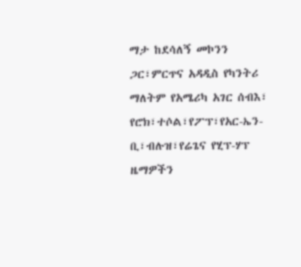ማታ ከደሳለኝ መኮንን ጋር፣ምርጥና አዳዲስ የካንትሪ ማለትም የአሜሪካ አገር ሰብእ፣ የሮክ፣ተሶል፣የፖፕ፣የአር-ኤን-ቢ፣ብሉዝ፣የሬጌና የሂፕ-ሃፕ ዜማዎችን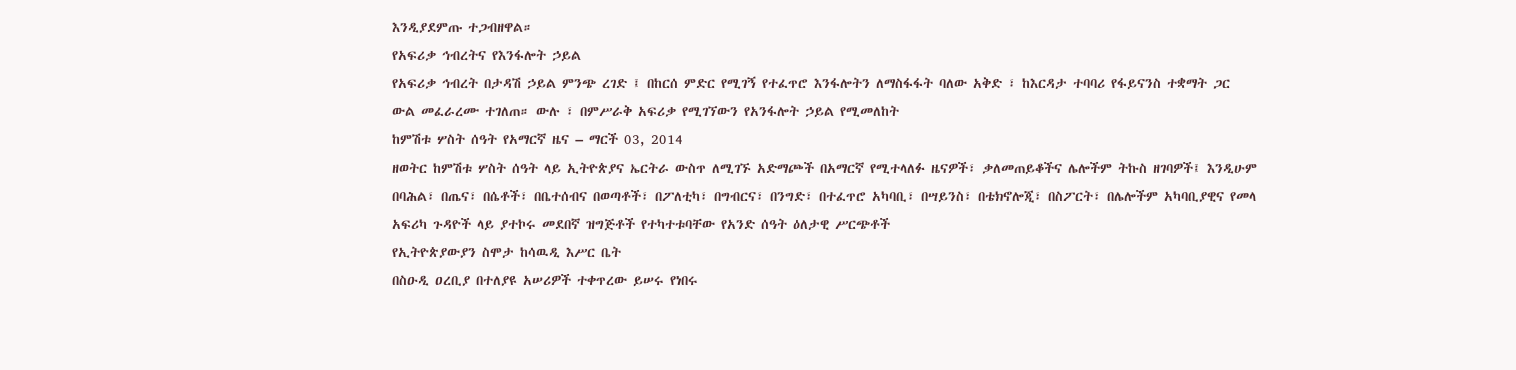እንዲያደምጡ ተጋብዘዋል።
የአፍሪቃ ኅብረትና የእንፋሎት ኃይል
የአፍሪቃ ኅብረት በታዳሽ ኃይል ምንጭ ረገድ ፤ በከርሰ ምድር የሚገኝ የተፈጥሮ እንፋሎትን ለማስፋፋት ባለው አቅድ ፣ ከእርዳታ ተባባሪ የፋይናንስ ተቋማት ጋር ውል መፈራረሙ ተገለጠ። ውሉ ፣ በምሥራቅ አፍሪቃ የሚገኘውን የአንፋሎት ኃይል የሚመለከት
ከምሽቱ ሦስት ሰዓት የአማርኛ ዜና – ማርች 03, 2014
ዘወትር ከምሽቱ ሦስት ሰዓት ላይ ኢትዮጵያና ኤርትራ ውስጥ ለሚገኙ አድማጮች በአማርኛ የሚተላለፉ ዜናዎች፣ ቃለመጠይቆችና ሌሎችም ትኩስ ዘገባዎች፤ እንዲሁም በባሕል፣ በጤና፣ በሴቶች፣ በቤተሰብና በወጣቶች፣ በፖለቲካ፣ በግብርና፣ በንግድ፣ በተፈጥሮ አካባቢ፣ በሣይንስ፣ በቴክኖሎጂ፣ በስፖርት፣ በሌሎችም አካባቢያዊና የመላ አፍሪካ ጉዳዮች ላይ ያተኮሩ መደበኛ ዝግጅቶች የተካተቱባቸው የአንድ ሰዓት ዕለታዊ ሥርጭቶች
የኢትዮጵያውያን ስሞታ ከሳዉዲ እሥር ቤት
በስዑዲ ዐረቢያ በተለያዩ አሠሪዎች ተቀጥረው ይሠሩ የነበሩ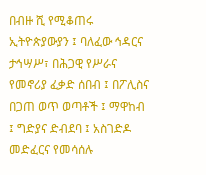በብዙ ሺ የሚቆጠሩ ኢትዮጵያውያን ፤ ባለፈው ኅዳርና ታኅሣሥ፣ በሕጋዊ የሥራና የመኖሪያ ፈቃድ ሰበብ ፤ በፖሊስና በጋጠ ወጥ ወጣቶች ፤ ማዋከብ ፤ ግድያና ድብደባ ፤ አስገድዶ መድፈርና የመሳሰሉ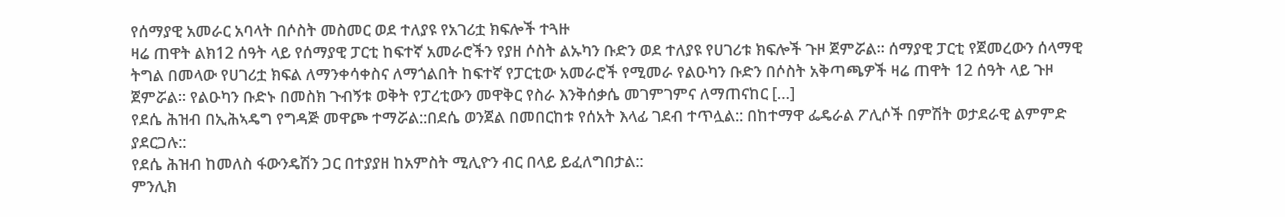የሰማያዊ አመራር አባላት በሶስት መስመር ወደ ተለያዩ የአገሪቷ ክፍሎች ተጓዙ
ዛሬ ጠዋት ልክ12 ሰዓት ላይ የሰማያዊ ፓርቲ ከፍተኛ አመራሮችን የያዘ ሶስት ልኡካን ቡድን ወደ ተለያዩ የሀገሪቱ ክፍሎች ጉዞ ጀምሯል፡፡ ሰማያዊ ፓርቲ የጀመረውን ሰላማዊ ትግል በመላው የሀገሪቷ ክፍል ለማንቀሳቀስና ለማጎልበት ከፍተኛ የፓርቲው አመራሮች የሚመራ የልዑካን ቡድን በሶስት አቅጣጫዎች ዛሬ ጠዋት 12 ሰዓት ላይ ጉዞ ጀምሯል፡፡ የልዑካን ቡድኑ በመስክ ጉብኝቱ ወቅት የፓረቲውን መዋቅር የስራ እንቅሰቃሴ መገምገምና ለማጠናከር […]
የደሴ ሕዝብ በኢሕኣዴግ የግዳጅ መዋጮ ተማሯል::በደሴ ወንጀል በመበርከቱ የሰአት እላፊ ገደብ ተጥሏል:: በከተማዋ ፌዴራል ፖሊሶች በምሽት ወታደራዊ ልምምድ ያደርጋሉ::
የደሴ ሕዝብ ከመለስ ፋውንዴሽን ጋር በተያያዘ ከአምስት ሚሊዮን ብር በላይ ይፈለግበታል::
ምንሊክ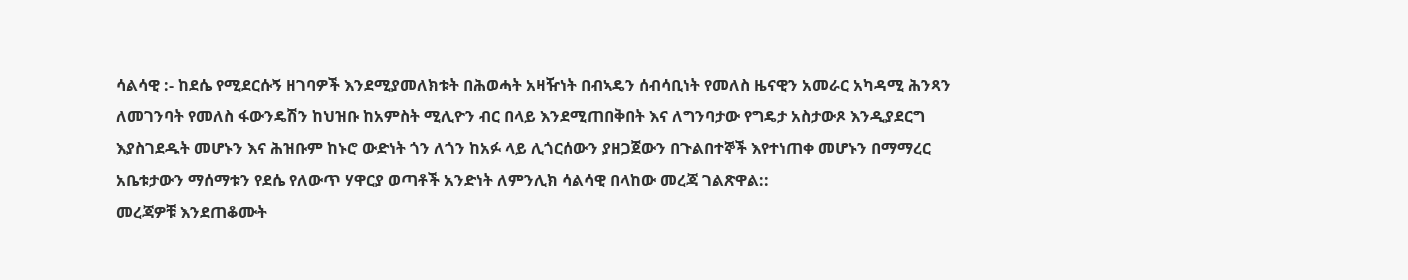ሳልሳዊ :- ከደሴ የሚደርሱኝ ዘገባዎች እንደሚያመለክቱት በሕወሓት አዛዥነት በብኣዴን ሰብሳቢነት የመለስ ዜናዊን አመራር አካዳሚ ሕንጻን ለመገንባት የመለስ ፋውንዴሽን ከህዝቡ ከአምስት ሚሊዮን ብር በላይ እንደሚጠበቅበት እና ለግንባታው የግዴታ አስታውጾ እንዲያደርግ እያስገደዱት መሆኑን እና ሕዝቡም ከኑሮ ውድነት ጎን ለጎን ከአፉ ላይ ሊጎርሰውን ያዘጋጀውን በጉልበተኞች እየተነጠቀ መሆኑን በማማረር አቤቱታውን ማሰማቱን የደሴ የለውጥ ሃዋርያ ወጣቶች አንድነት ለምንሊክ ሳልሳዊ በላከው መረጃ ገልጽዋል::
መረጃዎቹ እንደጠቆሙት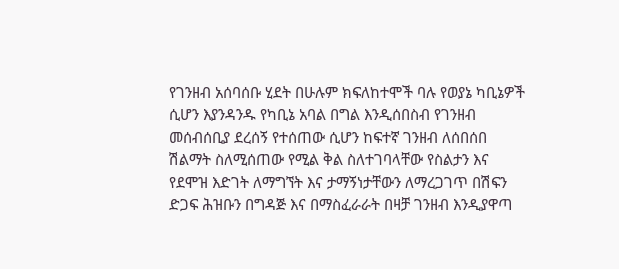የገንዘብ አሰባሰቡ ሂደት በሁሉም ክፍለከተሞች ባሉ የወያኔ ካቢኔዎች ሲሆን እያንዳንዱ የካቢኔ አባል በግል እንዲሰበስብ የገንዘብ መሰብሰቢያ ደረሰኝ የተሰጠው ሲሆን ከፍተኛ ገንዘብ ለሰበሰበ ሽልማት ስለሚሰጠው የሚል ቅል ስለተገባላቸው የስልታን እና የደሞዝ እድገት ለማግኘት እና ታማኝነታቸውን ለማረጋገጥ በሽፍን ድጋፍ ሕዝቡን በግዳጅ እና በማስፈራራት በዛቻ ገንዘብ እንዲያዋጣ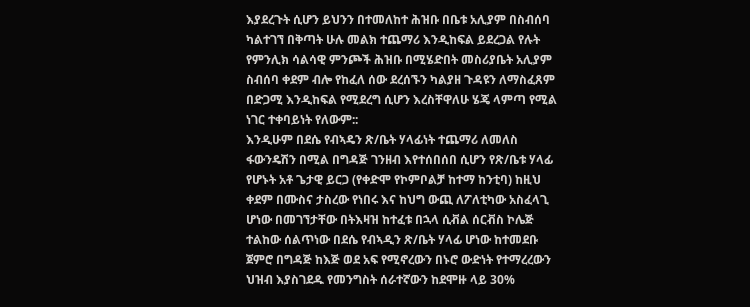እያደረጉት ሲሆን ይህንን በተመለከተ ሕዝቡ በቤቱ አሊያም በስብሰባ ካልተገኘ በቅጣት ሁሉ መልክ ተጨማሪ እንዲከፍል ይደረጋል የሉት የምንሊክ ሳልሳዊ ምንጮች ሕዝቡ በሚሄድበት መስሪያቤት አሊያም ስብሰባ ቀደም ብሎ የከፈለ ሰው ደረሰኙን ካልያዘ ጉዳዩን ለማስፈጸም በድጋሚ እንዲከፍል የሚደረግ ሲሆን እረስቸዋለሁ ሄጄ ላምጣ የሚል ነገር ተቀባይነት የለውም::
እንዲሁም በደሴ የብኣዴን ጽ/ቤት ሃላፊነት ተጨማሪ ለመለስ ፋውንዴሽን በሚል በግዳጅ ገንዘብ እየተሰበሰበ ሲሆን የጽ/ቤቱ ሃላፊ የሆኑት አቶ ጌታዊ ይርጋ (የቀድሞ የኮምቦልቻ ከተማ ከንቲባ) ከዚህ ቀደም በሙስና ታስረው የነበሩ እና ከህግ ውጪ ለፖለቲካው አስፈላጊ ሆነው በመገኘታቸው በትእዛዝ ከተፈቱ በኋላ ሲቭል ሰርቭስ ኮሌጅ ተልከው ሰልጥነው በደሴ የብኣዲን ጽ/ቤት ሃላፊ ሆነው ከተመደቡ ጀምሮ በግዳጅ ከእጅ ወደ አፍ የሚኖረውን በኑሮ ውድነት የተማረረውን ህዝብ እያስገደዱ የመንግስት ሰራተኛውን ከደሞዙ ላይ 30%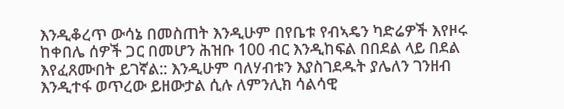እንዲቆረጥ ውሳኔ በመስጠት እንዲሁም በየቤቱ የብኣዴን ካድሬዎች እየዞሩ ከቀበሌ ሰዎች ጋር በመሆን ሕዝቡ 100 ብር እንዲከፍል በበደል ላይ በደል እየፈጸሙበት ይገኛል:: እንዲሁም ባለሃብቱን እያስገደዱት ያሌለን ገንዘብ እንዲተፋ ወጥረው ይዘውታል ሲሉ ለምንሊክ ሳልሳዊ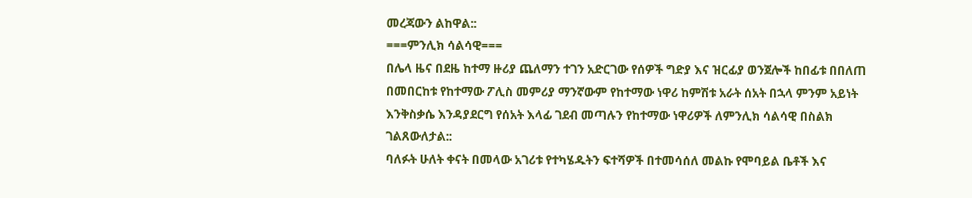መረጃውን ልከዋል::
===ምንሊክ ሳልሳዊ===
በሌላ ዜና በደዜ ከተማ ዙሪያ ጨለማን ተገን አድርገው የሰዎች ግድያ እና ዝርፊያ ወንጀሎች ከበፊቱ በበለጠ በመበርከቱ የከተማው ፖሊስ መምሪያ ማንኛውም የከተማው ነዋሪ ከምሽቱ አራት ሰአት በኋላ ምንም አይነት እንቅስቃሴ እንዳያደርግ የሰአት እላፊ ገደብ መጣሉን የከተማው ነዋሪዎች ለምንሊክ ሳልሳዊ በስልክ ገልጸውለታል::
ባለፉት ሁለት ቀናት በመላው አገሪቱ የተካሄዱትን ፍተሻዎች በተመሳሰለ መልኩ የሞባይል ቤቶች እና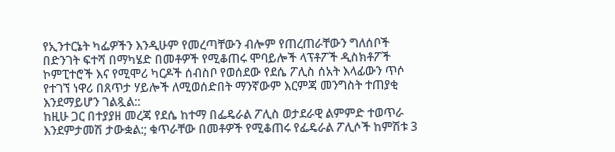የኢንተርኔት ካፌዎችን እንዲሁም የመረጣቸውን ብሎም የጠረጠራቸውን ግለሰቦች በድንገት ፍተሻ በማካሄድ በመቶዎች የሚቆጠሩ ሞባይሎች ላፕቶፖች ዲስክቶፖች ኮምፒተሮች እና የሚሞሪ ካርዶች ሰብስቦ የወሰደው የደሴ ፖሊስ ሰአት እላፊውን ጥሶ የተገኘ ነዋሪ በጸጥታ ሃይሎች ለሚወሰድበት ማንኛውም እርምጃ መንግስት ተጠያቂ እንደማይሆን ገልጿል::
ከዚሁ ጋር በተያያዘ መረጃ የደሴ ከተማ በፌዴራል ፖሊስ ወታደራዊ ልምምድ ተወጥራ እንደምታመሽ ታውቋል:; ቁጥራቸው በመቶዎች የሚቆጠሩ የፌዴራል ፖሊሶች ከምሽቱ 3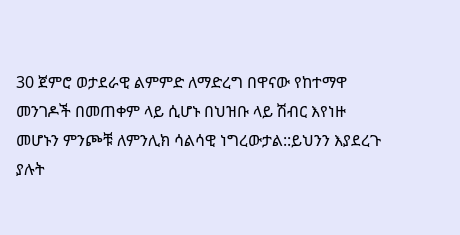30 ጀምሮ ወታደራዊ ልምምድ ለማድረግ በዋናው የከተማዋ መንገዶች በመጠቀም ላይ ሲሆኑ በህዝቡ ላይ ሽብር እየነዙ መሆኑን ምንጮቹ ለምንሊክ ሳልሳዊ ነግረውታል::ይህንን እያደረጉ ያሉት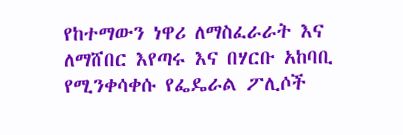የከተማውን ነዋሪ ለማስፈራራት እና ለማሸበር እየጣሩ እና በሃርቡ አከባቢ የሚንቀሳቀሱ የፌዴራል ፖሊሶች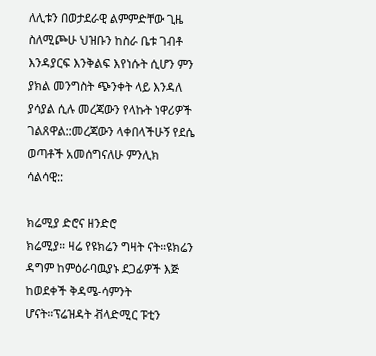ለሊቱን በወታደራዊ ልምምድቸው ጊዜ ስለሚጮሁ ህዝቡን ከስራ ቤቱ ገብቶ እንዳያርፍ እንቅልፍ እየነሱት ሲሆን ምን ያክል መንግስት ጭንቀት ላይ እንዳለ ያሳያል ሲሉ መረጃውን የላኩት ነዋሪዎች ገልጸዋል::መረጃውን ላቀበላችሁኝ የደሴ ወጣቶች አመሰግናለሁ ምንሊክ ሳልሳዊ::

ክሬሚያ ድሮና ዘንድሮ
ክሬሚያ። ዛሬ የዩክሬን ግዛት ናት።ዩክሬን ዳግም ከምዕራባዉያኑ ደጋፊዎች እጅ ከወደቀች ቅዳሜ-ሳምንት ሆናት።ፕሬዝዳት ቭላድሚር ፑቲን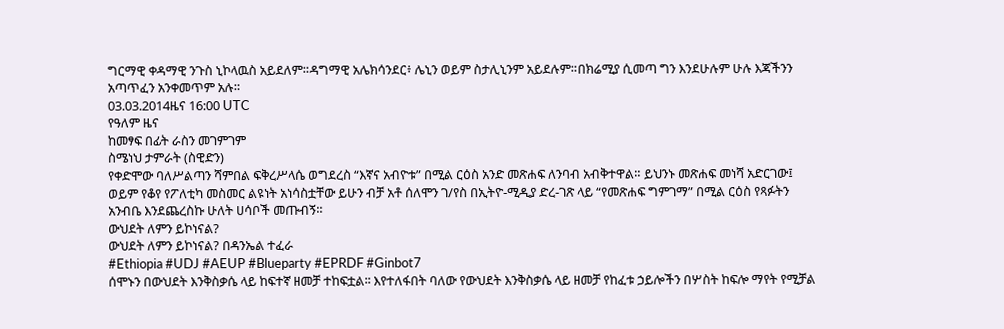ግርማዊ ቀዳማዊ ንጉስ ኒኮላዉስ አይደለም።ዳግማዊ አሌክሳንደር፥ ሌኒን ወይም ስታሊኒንም አይደሉም።በክሬሚያ ሲመጣ ግን እንደሁሉም ሁሉ እጃችንን አጣጥፈን አንቀመጥም አሉ።
03.03.2014ዜና 16:00 UTC
የዓለም ዜና
ከመፃፍ በፊት ራስን መገምገም
ስሜነህ ታምራት (ስዊድን)
የቀድሞው ባለሥልጣን ሻምበል ፍቅረሥላሴ ወግደረስ “እኛና አብዮቱ” በሚል ርዕስ አንድ መጽሐፍ ለንባብ አብቅተዋል። ይህንኑ መጽሐፍ መነሻ አድርገው፤ ወይም የቆየ የፖለቲካ መስመር ልዩነት አነሳስቷቸው ይሁን ብቻ አቶ ሰለሞን ገ/የስ በኢትዮ-ሚዲያ ድረ-ገጽ ላይ “የመጽሐፍ ግምገማ” በሚል ርዕስ የጻፉትን አንብቤ እንደጨረስኩ ሁለት ሀሳቦች መጡብኝ።
ውህደት ለምን ይኮነናል?
ውህደት ለምን ይኮነናል? በዳንኤል ተፈራ
#Ethiopia #UDJ #AEUP #Blueparty #EPRDF #Ginbot7
ሰሞኑን በውህደት እንቅስቃሴ ላይ ከፍተኛ ዘመቻ ተከፍቷል፡፡ እየተለፋበት ባለው የውህደት እንቅስቃሴ ላይ ዘመቻ የከፈቱ ኃይሎችን በሦስት ከፍሎ ማየት የሚቻል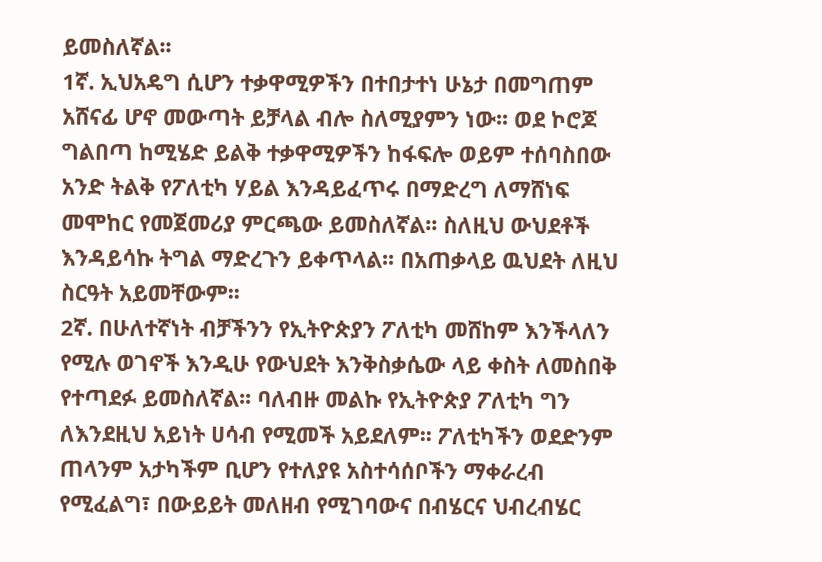ይመስለኛል፡፡
1ኛ. ኢህአዴግ ሲሆን ተቃዋሚዎችን በተበታተነ ሁኔታ በመግጠም አሸናፊ ሆኖ መውጣት ይቻላል ብሎ ስለሚያምን ነው፡፡ ወደ ኮሮጆ ግልበጣ ከሚሄድ ይልቅ ተቃዋሚዎችን ከፋፍሎ ወይም ተሰባስበው አንድ ትልቅ የፖለቲካ ሃይል እንዳይፈጥሩ በማድረግ ለማሸነፍ መሞከር የመጀመሪያ ምርጫው ይመስለኛል፡፡ ስለዚህ ውህደቶች እንዳይሳኩ ትግል ማድረጉን ይቀጥላል፡፡ በአጠቃላይ ዉህደት ለዚህ ስርዓት አይመቸውም፡፡
2ኛ. በሁለተኛነት ብቻችንን የኢትዮጵያን ፖለቲካ መሸከም እንችላለን የሚሉ ወገኖች እንዲሁ የውህደት እንቅስቃሴው ላይ ቀስት ለመስበቅ የተጣደፉ ይመስለኛል፡፡ ባለብዙ መልኩ የኢትዮጵያ ፖለቲካ ግን ለእንደዚህ አይነት ሀሳብ የሚመች አይደለም፡፡ ፖለቲካችን ወደድንም ጠላንም አታካችም ቢሆን የተለያዩ አስተሳሰቦችን ማቀራረብ የሚፈልግ፣ በውይይት መለዘብ የሚገባውና በብሄርና ህብረብሄር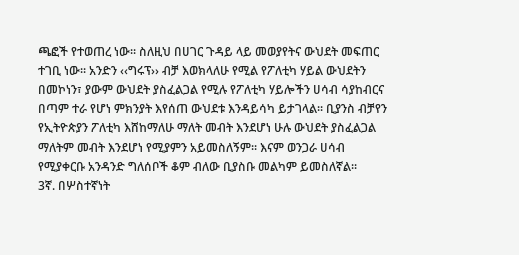ጫፎች የተወጠረ ነው፡፡ ስለዚህ በሀገር ጉዳይ ላይ መወያየትና ውህደት መፍጠር ተገቢ ነው፡፡ አንድን ‹‹ግሩፕ›› ብቻ እወክላለሁ የሚል የፖለቲካ ሃይል ውህደትን በመኮነን፣ ያውም ውህደት ያስፈልጋል የሚሉ የፖለቲካ ሃይሎችን ሀሳብ ሳያከብርና በጣም ተራ የሆነ ምክንያት እየሰጠ ውህደቱ እንዳይሳካ ይታገላል፡፡ ቢያንስ ብቻየን የኢትዮጵያን ፖለቲካ እሸከማለሁ ማለት መብት እንደሆነ ሁሉ ውህደት ያስፈልጋል ማለትም መብት እንደሆነ የሚያምን አይመስለኝም፡፡ እናም ወንጋራ ሀሳብ የሚያቀርቡ አንዳንድ ግለሰቦች ቆም ብለው ቢያስቡ መልካም ይመስለኛል፡፡
3ኛ. በሦስተኛነት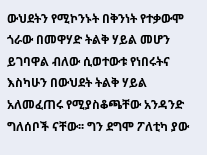ውህደትን የሚኮንኑት በቅንነት የተቃውሞ ጎራው በመዋሃድ ትልቅ ሃይል መሆን ይገባዋል ብለው ሲወተውቱ የነበሩትና እስካሁን በውህደት ትልቅ ሃይል አለመፈጠሩ የሚያስቆጫቸው አንዳንድ ግለሰቦች ናቸው፡፡ ግን ደግሞ ፖለቲካ ያው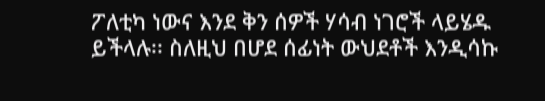ፖለቲካ ነውና እንደ ቅን ሰዎች ሃሳብ ነገሮች ላይሄዱ ይችላሉ፡፡ ስለዚህ በሆደ ሰፊነት ውህደቶች እንዲሳኩ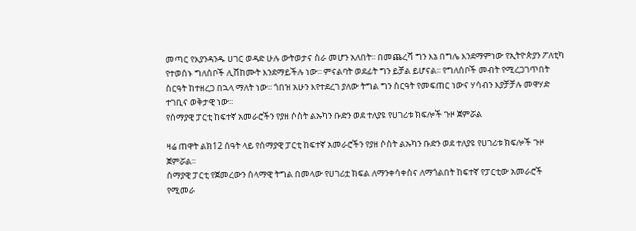መጣር የእያንዳንዱ ሀገር ወዳድ ሁሉ ውትወታና ስራ መሆን አለበት፡፡ በመጨረሻ ግን እኔ በግሌ እንደማምነው የኢትዮጵያን ፖለቲካ የተወሰኑ ግለሰቦች ሊሸከሙት እንደማይችሉ ነው፡፡ ምናልባት ወደፊት ግን ይቻል ይሆናል፡፡ የግለሰቦች መብት የሚረጋገጥበት ስርዓት ከተዘረጋ በኋላ ማለት ነው፡፡ ጎበዝ አሁን እየተደረገ ያለው ትግል ግን ስርዓት የመፍጠር ነውና ሃሳብን እያቻቻሉ መዋሃድ ተገቢና ወቅታዊ ነው፡፡
የሰማያዊ ፓርቲ ከፍተኛ አመራሮችን የያዘ ሶስት ልኡካን ቡድን ወደ ተለያዩ የሀገሪቱ ክፍሎች ጉዞ ጀምሯል

ዛሬ ጠዋት ልክ12 ሰዓት ላይ የሰማያዊ ፓርቲ ከፍተኛ አመራሮችን የያዘ ሶስት ልኡካን ቡድን ወደ ተለያዩ የሀገሪቱ ክፍሎች ጉዞ ጀምሯል፡፡
ሰማያዊ ፓርቲ የጀመረውን ሰላማዊ ትግል በመላው የሀገሪቷ ክፍል ለማንቀሳቀስና ለማጎልበት ከፍተኛ የፓርቲው አመራሮች የሚመራ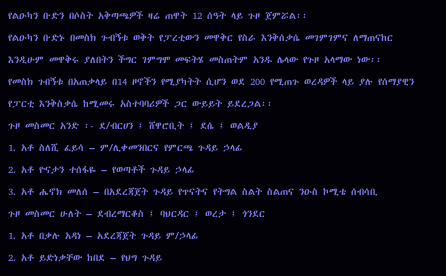የልዑካን ቡድን በሶስት አቅጣጫዎች ዛሬ ጠዋት 12 ሰዓት ላይ ጉዞ ጀምሯል፡፡
የልዑካን ቡድኑ በመስክ ጉብኝቱ ወቅት የፓረቲውን መዋቅር የስራ እንቅሰቃሴ መገምገምና ለማጠናከር እንዲሁም መዋቅሩ ያለበትን ችግር ገምግሞ መፍትሄ መስጠትም አንዱ ሌላው የጉዞ አላማው ነው፡፡
የመስክ ጉበኝቱ በአጠቃላይ በ14 ዞኖችን የሚያካትት ሲሆን ወደ 200 የሚጠጉ ወረዳዎች ላይ ያሉ የሰማያዊን የፓርቲ እንቅስቃሴ ከሚመሩ አስተባባሪዎች ጋር ውይይት ይደረጋል፡፡
ጉዞ መስመር አንድ ፡- ደ/ብርሀን ፤ ሸዋሮቢት ፤ ደሴ ፤ ወልዲያ
1. አቶ ስለሺ ፈይሳ – ም/ሊቀመንበርና የምርጫ ጉዳይ ኃላፊ
2. አቶ ዮናታን ተሰፋዬ – የወጣቶች ጉዳይ ኃላፊ
3. አቶ ሔኖክ መለሰ – በአደረጃጀት ጉዳይ የጥናትና የትግል ስልት ስልጠና ንዑስ ኮሚቴ ሰብሳቢ
ጉዞ መስመር ሁለት – ደብረማርቆስ ፤ ባህርዳር ፤ ወረታ ፤ ጎንደር
1. አቶ በቃሉ አዳነ – አደረጃጀት ጉዳይ ም/ኃላፊ
2. አቶ ይድነቃቸው ከበደ – የህግ ጉዳይ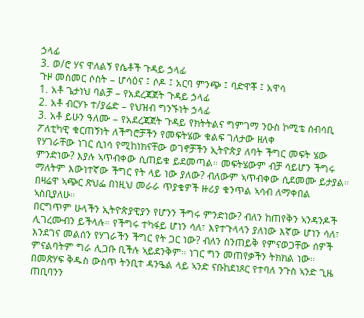ኃላፊ
3. ወ/ሮ ሃና ዋለልኝ የሴቶች ጉዳይ ኃላፊ
ጉዞ መስመር ሶስት – ሆሳዕና ፤ ሶዶ ፤ አርባ ምንጭ ፤ ባድዋቾ ፤ አዋሳ
1. አቶ ጌታነህ ባልቻ – የአደረጃጀት ጉዳይ ኃላፊ
2. አቶ ብርሃኑ ተ/ያሬድ – የህዝብ ግንኙነት ኃላፊ
3. አቶ ይሁን ዓለሙ – የአደረጃጀት ጉዳይ የክትትልና ግምገማ ንዑስ ኮሚቴ ሰብሳቢ
ፖለቲካዊ ቁርጠኝነት ለችግሮቻችን የመፍትሄው ቁልፍ ገለታው ዘለቀ
የሃገራቸው ነገር ሲነሳ የሚከነክናቸው ወገኖቻችን ኢትዮጵያ ለባት ችግር መፍት ሄው ምንድነው? እያሉ ኣጥብቀው ሲጠይቁ ይደመጣል። መፍትሄውም ብቻ ሳይሆን ችግሩ ማለትም እውነተኛው ችግር የት ላይ ነው ያለው? ብለውም ኣጥብቀው ሲደመሙ ይታያል። በዛሬዋ ኣጭር ጽህፌ በነዚህ መራራ ጥያቄዎች ዙሪያ ቁንጥል ኣሳብ ለማቀበል ኣስቢያለሁ።
በርግጥም ሁላችን ኢትዮጵያዊያን የሆንን ችግሩ ምንድነው? ብለን ከጠየቅን ኣንዳንዶች ሊገረሙብን ይችላሉ። የችግሩ ተካፋይ ሆነን ሳለ፣ እየተጉላላን ያለነው እኛው ሆነን ሳለ፣ እንደገና መልሰን የሃገራችን ችግር የት ጋር ነው? ብለን ስንጠይቅ የምናወጋቸው ሰዎች ምናልባትም ግራ ሊጋቡ ቢችሉ ኣይደንቅም። ነገር ግን መጠየቃችን ትክክል ነው።
በመጽሃፍ ቅዱስ ውስጥ ትንቢተ ዳንዔል ላይ ኣንድ ናቡከደነጾር የተባለ ንጉስ ኣንድ ጊዜ ጠቢባንን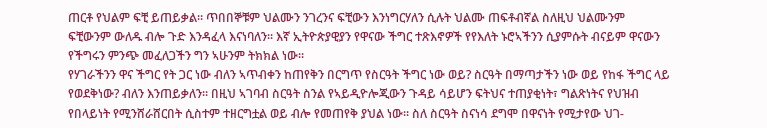ጠርቶ የህልም ፍቺ ይጠይቃል። ጥበበኞቹም ህልሙን ንገረንና ፍቺውን እንነግርሃለን ሲሉት ህልሙ ጠፍቶብኛል ስለዚህ ህልሙንም ፍቺውንም ውለዱ ብሎ ጉድ እንዳፈላ እናነባለን። እኛ ኢትዮጵያዊያን የዋናው ችግር ተጽእኖዎች የየእለት ኑሮኣችንን ሲያምሱት ብናይም ዋናውን የችግሩን ምንጭ መፈለጋችን ግን ኣሁንም ትክክል ነው።
የሃገራችንን ዋና ችግር የት ጋር ነው ብለን ኣጥብቀን ከጠየቅን በርግጥ የስርዓት ችግር ነው ወይ? ስርዓት በማጣታችን ነው ወይ የከፋ ችግር ላይ የወደቅነው? ብለን እንጠይቃለን። በዚህ ኣገባብ ስርዓት ስንል የኣይዲዮሎጂውን ጉዳይ ሳይሆን ፍትህና ተጠያቂነት፣ ግልጽነትና የህዝብ የበላይነት የሚንሸራሸርበት ሲስተም ተዘርግቷል ወይ ብሎ የመጠየቅ ያህል ነው። ስለ ስርዓት ስናነሳ ደግሞ በዋናነት የሚታየው ህገ-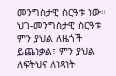መንግስታዊ ስርዓቱ ነው። ህገ-መንግስታዊ ስርዓቱ ምን ያህል ለዜጎች ይጨነቃል፣ ምን ያህል ለፍትህና ለነጻነት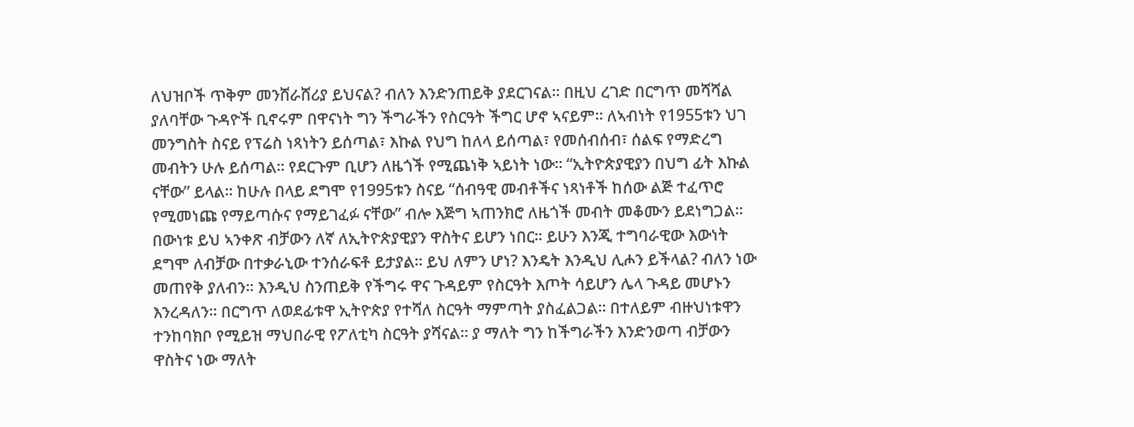ለህዝቦች ጥቅም መንሸራሸሪያ ይህናል? ብለን እንድንጠይቅ ያደርገናል። በዚህ ረገድ በርግጥ መሻሻል ያለባቸው ጉዳዮች ቢኖሩም በዋናነት ግን ችግራችን የስርዓት ችግር ሆኖ ኣናይም። ለኣብነት የ1955ቱን ህገ መንግስት ስናይ የፕሬስ ነጻነትን ይሰጣል፣ እኩል የህግ ከለላ ይሰጣል፣ የመሰብሰብ፣ ሰልፍ የማድረግ መብትን ሁሉ ይሰጣል። የደርጉም ቢሆን ለዜጎች የሚጨነቅ ኣይነት ነው። “ኢትዮጵያዊያን በህግ ፊት እኩል ናቸው” ይላል። ከሁሉ በላይ ደግሞ የ1995ቱን ስናይ “ሰብዓዊ መብቶችና ነጻነቶች ከሰው ልጅ ተፈጥሮ የሚመነጩ የማይጣሱና የማይገፈፉ ናቸው” ብሎ እጅግ ኣጠንክሮ ለዜጎች መብት መቆሙን ይደነግጋል። በውነቱ ይህ ኣንቀጽ ብቻውን ለኛ ለኢትዮጵያዊያን ዋስትና ይሆን ነበር። ይሁን እንጂ ተግባራዊው እውነት ደግሞ ለብቻው በተቃራኒው ተንሰራፍቶ ይታያል። ይህ ለምን ሆነ? እንዴት እንዲህ ሊሖን ይችላል? ብለን ነው መጠየቅ ያለብን። እንዲህ ስንጠይቅ የችግሩ ዋና ጉዳይም የስርዓት እጦት ሳይሆን ሌላ ጉዳይ መሆኑን እንረዳለን። በርግጥ ለወደፊቱዋ ኢትዮጵያ የተሻለ ስርዓት ማምጣት ያስፈልጋል። በተለይም ብዙህነቱዋን ተንከባክቦ የሚይዝ ማህበራዊ የፖለቲካ ስርዓት ያሻናል። ያ ማለት ግን ከችግራችን እንድንወጣ ብቻውን ዋስትና ነው ማለት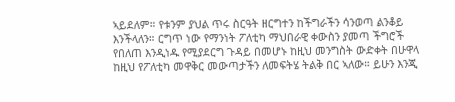ኣይደለም። የቱንም ያህል ጥሩ ስርዓት ዘርግተን ከችግራችን ሳንወጣ ልንቆይ እንችላለን። ርግጥ ነው የማንነት ፖለቲካ ማህበራዊ ቀውስን ያመጣ ችግሮች የበለጠ እንዲነዱ የሚያደርግ ጉዳይ በመሆኑ ከዚህ መንግስት ውድቀት በሁዋላ ከዚህ የፖለቲካ መዋቅር መውጣታችን ለመፍትሄ ትልቅ በር ኣለው። ይሁን እንጂ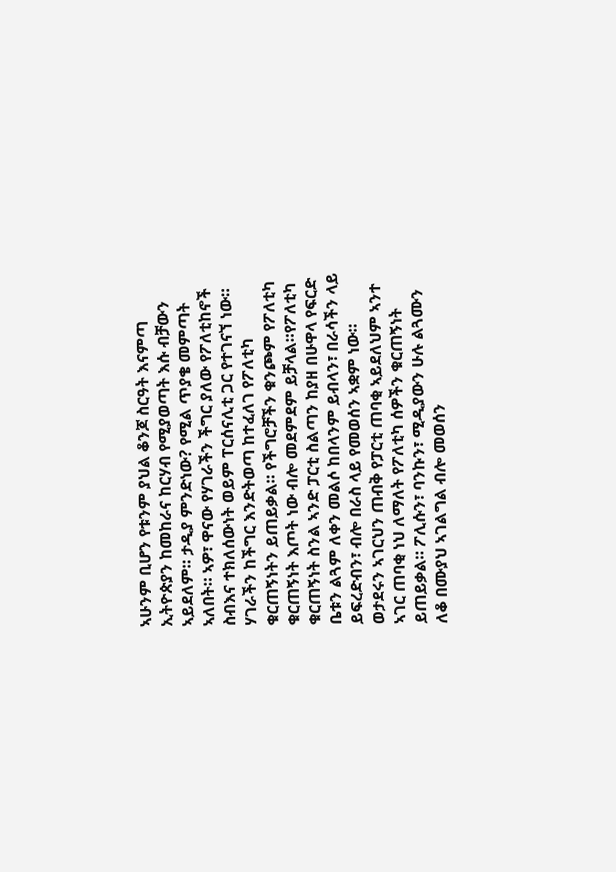ኣሁንም ቢሆን የቱንም ያህል ቆንጆ ስርዓት እናምጣ ኢትዮጵያን ከመከራና ከርሃብ የሚያወጣት እሱ ብቻውን ኣይደለም። ታዲያ ምንድነው? የሚል ጥያቄ መምጣት ኣለበት። ኣዎ፣ ዋናው የሃገራችን ችግር ያለው የፖለቲከኖች ስብእና ተክለሰውነት ወይም ፐርሰናሊቲ ጋር የተገናኘ ነው።
ሃገራችን ከችግር እንድትወጣ ከተፈለገ የፖለቲካ ቁርጠኝነትን ይጠይቃል። የችግሮቻችን ቁንጮም የፖለቲካ ቁርጠኝነት እጦት ነው ብሎ መደምደም ይቻላል።የፖለቲካ ቁርጠኝነት ስንል ኣንድ ፓርቲ ስልጣን ከያዘ በሁዋላ የፍርድ ቤቱን ልጓም ለቀን መልሶ ከበላንም ይብላን፣ በራሳችን ላይ ይፍረድብን፣ ብሎ በራስ ላይ የመወሰን ኣቋም ነው። ወታደሩን ኣገርህን ጠብቅ የፓርቲ ጠባቂ ኣይደለህም ኣንተ ኣገር ጠባቂ ነህ ለማለት የፖለቲካ ሰዎችን ቁርጠኝነት ይጠይቃል። ፖሊሱን፣ ባንኩን፣ ሚዲያውን ሁሉ ልጓሙን ለቆ በሙያህ ኣገልግል ብሎ መወሰን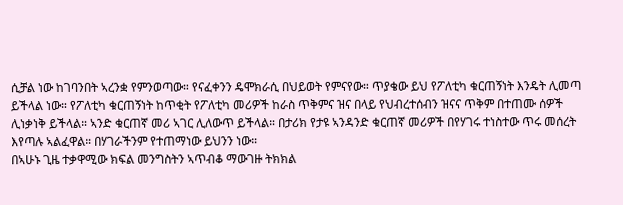ሲቻል ነው ከገባንበት ኣረንቋ የምንወጣው። የናፈቀንን ዴሞክራሲ በህይወት የምናየው። ጥያቄው ይህ የፖለቲካ ቁርጠኝነት እንዴት ሊመጣ ይችላል ነው። የፖለቲካ ቁርጠኝነት ከጥቂት የፖለቲካ መሪዎች ከራስ ጥቅምና ዝና በላይ የህብረተሰብን ዝናና ጥቅም በተጠሙ ሰዎች ሊነቃነቅ ይችላል። ኣንድ ቁርጠኛ መሪ ኣገር ሊለውጥ ይችላል። በታሪክ የታዩ ኣንዳንድ ቁርጠኛ መሪዎች በየሃገሩ ተነስተው ጥሩ መሰረት እየጣሉ ኣልፈዋል። በሃገራችንም የተጠማነው ይህንን ነው።
በኣሁኑ ጊዜ ተቃዋሚው ክፍል መንግስትን ኣጥብቆ ማውገዙ ትክክል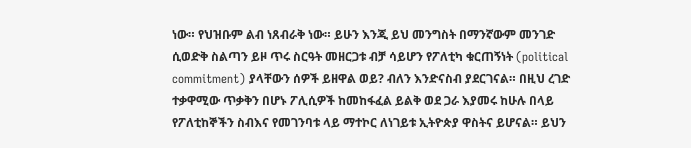ነው። የህዝቡም ልብ ነጸብራቅ ነው። ይሁን እንጂ ይህ መንግስት በማንኛውም መንገድ ሲወድቅ ስልጣን ይዞ ጥሩ ስርዓት መዘርጋቱ ብቻ ሳይሆን የፖለቲካ ቁርጠኝነት (political commitment) ያላቸውን ሰዎች ይዘዋል ወይ? ብለን እንድናስብ ያደርገናል። በዚህ ረገድ ተቃዋሚው ጥቃቅን በሆኑ ፖሊሲዎች ከመከፋፈል ይልቅ ወደ ጋራ እያመሩ ከሁሉ በላይ የፖለቲከኞችን ስብእና የመገንባቱ ላይ ማተኮር ለነገይቱ ኢትዮጵያ ዋስትና ይሆናል። ይህን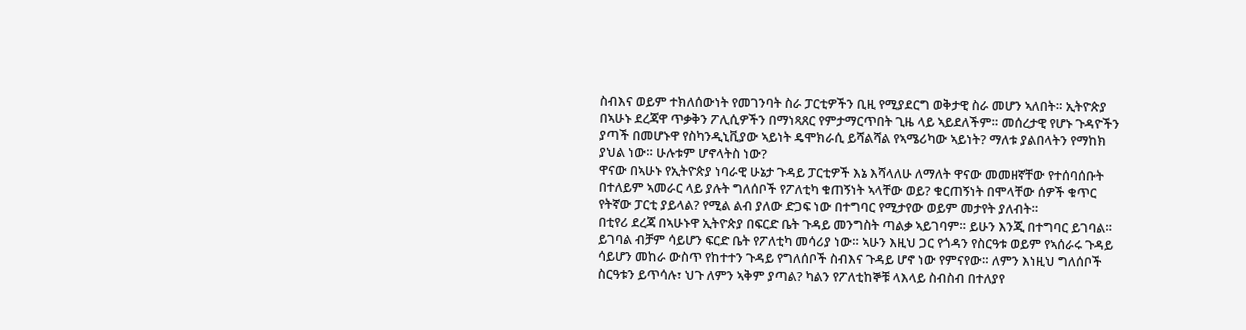ስብእና ወይም ተክለሰውነት የመገንባት ስራ ፓርቲዎችን ቢዚ የሚያደርግ ወቅታዊ ስራ መሆን ኣለበት። ኢትዮጵያ በኣሁኑ ደረጃዋ ጥቃቅን ፖሊሲዎችን በማነጻጸር የምታማርጥበት ጊዜ ላይ ኣይደለችም። መሰረታዊ የሆኑ ጉዳዮችን ያጣች በመሆኑዋ የስካንዲኒቪያው ኣይነት ዴሞክራሲ ይሻልሻል የኣሜሪካው ኣይነት? ማለቱ ያልበላትን የማከክ ያህል ነው። ሁሉቱም ሆኖላትስ ነው?
ዋናው በኣሁኑ የኢትዮጵያ ነባራዊ ሁኔታ ጉዳይ ፓርቲዎች እኔ እሻላለሁ ለማለት ዋናው መመዘኛቸው የተሰባሰቡት በተለይም ኣመራር ላይ ያሉት ግለሰቦች የፖለቲካ ቁጠኝነት ኣላቸው ወይ? ቁርጠኝነት በሞላቸው ሰዎች ቁጥር የትኛው ፓርቲ ያይላል? የሚል ልብ ያለው ድጋፍ ነው በተግባር የሚታየው ወይም መታየት ያለብት።
በቲየሪ ደረጃ በኣሁኑዋ ኢትዮጵያ በፍርድ ቤት ጉዳይ መንግስት ጣልቃ ኣይገባም። ይሁን እንጂ በተግባር ይገባል። ይገባል ብቻም ሳይሆን ፍርድ ቤት የፖለቲካ መሳሪያ ነው። ኣሁን እዚህ ጋር የጎዳን የስርዓቱ ወይም የኣሰራሩ ጉዳይ ሳይሆን መከራ ውስጥ የከተተን ጉዳይ የግለሰቦች ስብእና ጉዳይ ሆኖ ነው የምናየው። ለምን እነዚህ ግለሰቦች ስርዓቱን ይጥሳሉ፣ ህጉ ለምን ኣቅም ያጣል? ካልን የፖለቲከኞቹ ላእላይ ስብስብ በተለያየ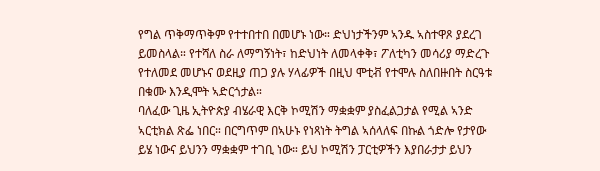የግል ጥቅማጥቅም የተተበተበ በመሆኑ ነው። ድህነታችንም ኣንዱ ኣስተዋጾ ያደረገ ይመስላል። የተሻለ ስራ ለማግኝነት፣ ከድህነት ለመላቀቅ፣ ፖለቲካን መሳሪያ ማድረጉ የተለመደ መሆኑና ወደዚያ ጠጋ ያሉ ሃላፊዎች በዚህ ሞቲቭ የተሞሉ ስለበዙበት ስርዓቱ በቁሙ እንዲሞት ኣድርጎታል።
ባለፈው ጊዜ ኢትዮጵያ ብሄራዊ እርቅ ኮሚሽን ማቋቋም ያስፈልጋታል የሚል ኣንድ ኣርቲክል ጽፌ ነበር። በርግጥም በኣሁኑ የነጻነት ትግል ኣሰላለፍ በኩል ጎድሎ የታየው ይሄ ነውና ይህንን ማቋቋም ተገቢ ነው። ይህ ኮሚሽን ፓርቲዎችን እያበራታታ ይህን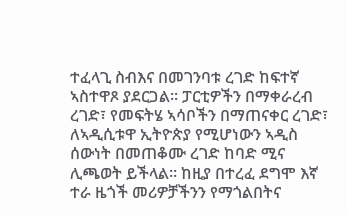ተፈላጊ ስብእና በመገንባቱ ረገድ ከፍተኛ ኣስተዋጾ ያደርጋል። ፓርቲዎችን በማቀራረብ ረገድ፣ የመፍትሄ ኣሳቦችን በማጠናቀር ረገድ፣ ለኣዲሲቱዋ ኢትዮጵያ የሚሆነውን ኣዲስ ሰውነት በመጠቆሙ ረገድ ከባድ ሚና ሊጫወት ይችላል። ከዚያ በተረፈ ደግሞ እኛ ተራ ዜጎች መሪዎቻችንን የማጎልበትና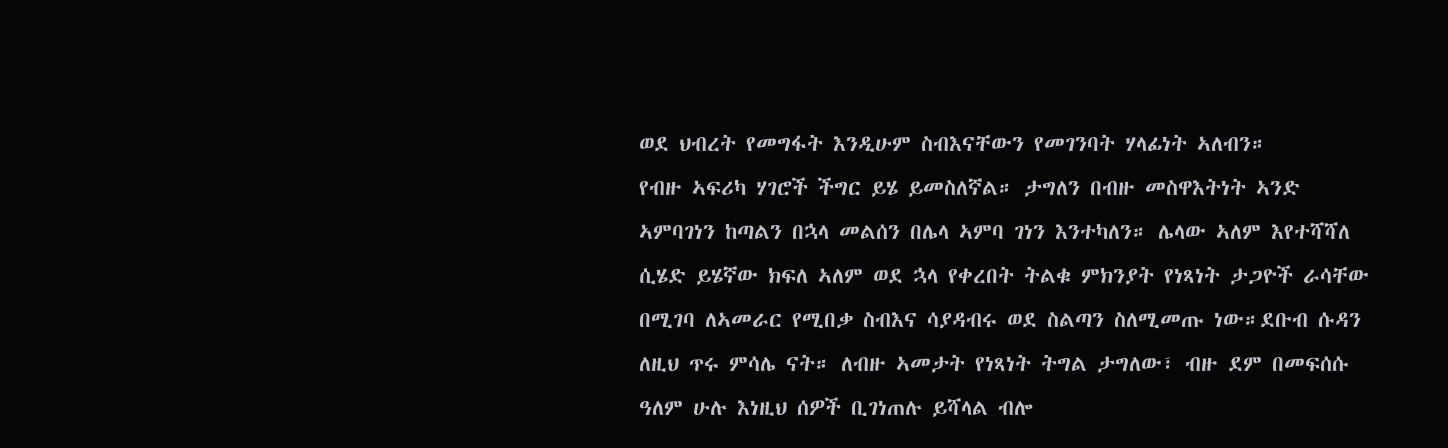ወደ ህብረት የመግፋት እንዲሁም ስብእናቸውን የመገንባት ሃላፊነት ኣለብን።
የብዙ ኣፍሪካ ሃገሮች ችግር ይሄ ይመስለኛል። ታግለን በብዙ መስዋእትነት ኣንድ ኣምባገነን ከጣልን በኋላ መልሰን በሌላ ኣምባ ገነን እንተካለን። ሌላው ኣለም እየተሻሻለ ሲሄድ ይሄኛው ክፍለ ኣለም ወደ ኋላ የቀረበት ትልቁ ምክንያት የነጻነት ታጋዮች ራሳቸው በሚገባ ለኣመራር የሚበቃ ስብእና ሳያዳብሩ ወደ ስልጣን ስለሚመጡ ነው።ደቡብ ሱዳን ለዚህ ጥሩ ምሳሌ ናት። ለብዙ ኣመታት የነጻነት ትግል ታግለው፣ ብዙ ደም በመፍሰሱ ዓለም ሁሉ እነዚህ ሰዎች ቢገነጠሉ ይሻላል ብሎ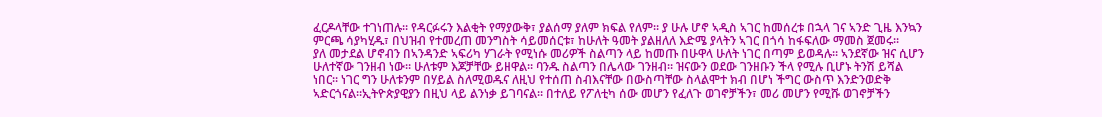ፈርዶላቸው ተገነጠሉ። የዳርፉሩን እልቂት የማያውቅ፣ ያልሰማ ያለም ክፍል የለም። ያ ሁሉ ሆኖ ኣዲስ ኣገር ከመሰረቱ በኋላ ገና ኣንድ ጊዜ እንኳን ምርጫ ሳያካሂዱ፣ በህዝብ የተመረጠ መንግስት ሳይመሰርቱ፣ ከሁለት ዓመት ያልዘለለ እድሜ ያላትን ኣገር በጎሳ ከፋፍለው ማመስ ጀመሩ።
ያለ መታደል ሆኖብን በኣንዳንድ ኣፍሪካ ሃገራት የሚነሱ መሪዎች ስልጣን ላይ ከመጡ በሁዋላ ሁለት ነገር በጣም ይወዳሉ። ኣንደኛው ዝና ሲሆን ሁለተኛው ገንዘብ ነው። ሁለቱም እጆቻቸው ይዘዋል። ባንዱ ስልጣን በሌላው ገንዘብ። ዝናውን ወደው ገንዘቡን ችላ የሚሉ ቢሆኑ ትንሽ ይሻል ነበር። ነገር ግን ሁለቱንም በሃይል ስለሚወዱና ለዚህ የተሰጠ ስብእናቸው በውስጣቸው ስላልሞተ ክብ በሆነ ችግር ውስጥ እንድንወድቅ ኣድርጎናል።ኢትዮጵያዊያን በዚህ ላይ ልንነቃ ይገባናል። በተለይ የፖለቲካ ሰው መሆን የፈለጉ ወገኖቻችን፣ መሪ መሆን የሚሹ ወገኖቻችን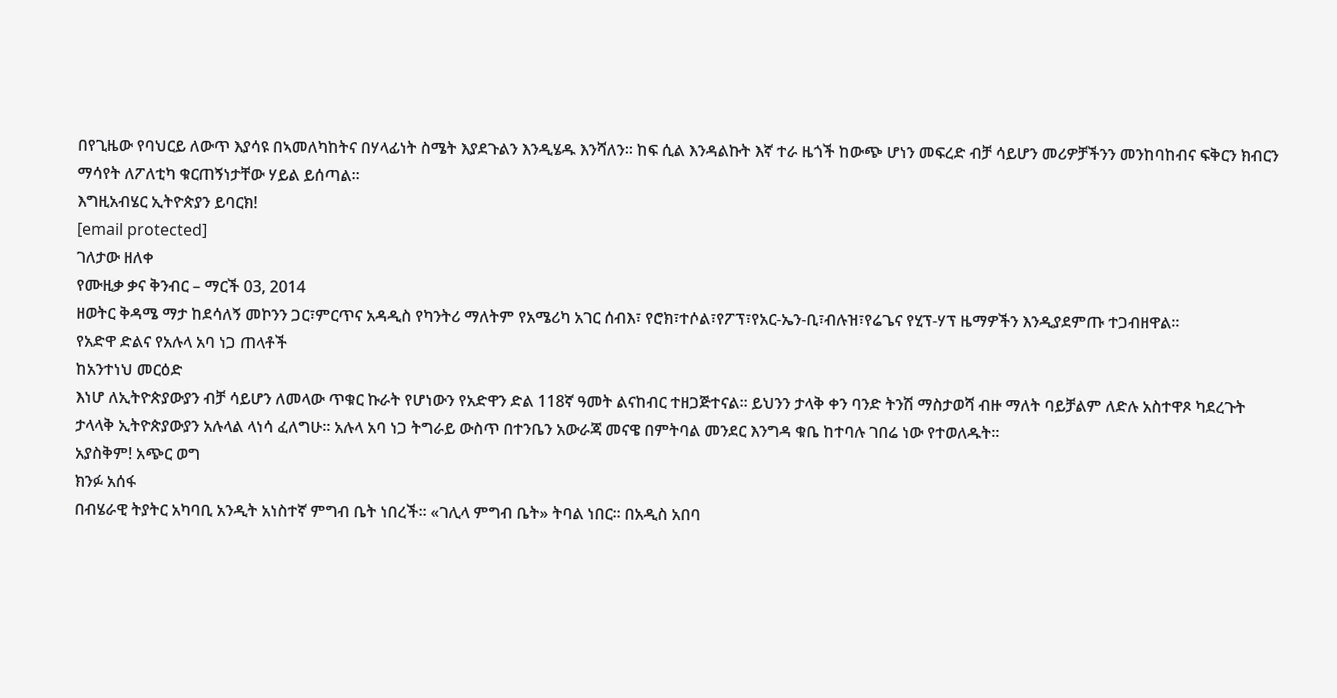በየጊዜው የባህርይ ለውጥ እያሳዩ በኣመለካከትና በሃላፊነት ስሜት እያደጉልን እንዲሄዱ እንሻለን። ከፍ ሲል እንዳልኩት እኛ ተራ ዜጎች ከውጭ ሆነን መፍረድ ብቻ ሳይሆን መሪዎቻችንን መንከባከብና ፍቅርን ክብርን ማሳየት ለፖለቲካ ቁርጠኝነታቸው ሃይል ይሰጣል።
እግዚአብሄር ኢትዮጵያን ይባርክ!
[email protected]
ገለታው ዘለቀ
የሙዚቃ ቃና ቅንብር – ማርች 03, 2014
ዘወትር ቅዳሜ ማታ ከደሳለኝ መኮንን ጋር፣ምርጥና አዳዲስ የካንትሪ ማለትም የአሜሪካ አገር ሰብእ፣ የሮክ፣ተሶል፣የፖፕ፣የአር-ኤን-ቢ፣ብሉዝ፣የሬጌና የሂፕ-ሃፕ ዜማዎችን እንዲያደምጡ ተጋብዘዋል።
የአድዋ ድልና የአሉላ አባ ነጋ ጠላቶች
ከአንተነህ መርዕድ
እነሆ ለኢትዮጵያውያን ብቻ ሳይሆን ለመላው ጥቁር ኩራት የሆነውን የአድዋን ድል 118ኛ ዓመት ልናከብር ተዘጋጅተናል። ይህንን ታላቅ ቀን ባንድ ትንሽ ማስታወሻ ብዙ ማለት ባይቻልም ለድሉ አስተዋጾ ካደረጉት ታላላቅ ኢትዮጵያውያን አሉላል ላነሳ ፈለግሁ። አሉላ አባ ነጋ ትግራይ ውስጥ በተንቤን አውራጃ መናዌ በምትባል መንደር እንግዳ ቁቤ ከተባሉ ገበሬ ነው የተወለዱት።
አያስቅም! አጭር ወግ
ክንፉ አሰፋ
በብሄራዊ ትያትር አካባቢ አንዲት አነስተኛ ምግብ ቤት ነበረች። «ገሊላ ምግብ ቤት» ትባል ነበር። በአዲስ አበባ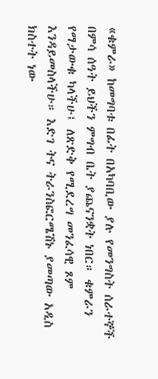«ቁምራ» ከመግባቱ በፊት በአካባቢው ያሉ የመንግስት ሰራተኞች በምሳ ሰዓት ይህችን ምግብ ቤት ያጨናንቋት ነበር። ቁምራን የማታውቁ ካላችሁ፤ ለጽድቅ የሚደረግ መንፈሳዊ ጾም እንዳይመስላችሁ። እድገ ትና ትራንስፎርሜሽኑ ያመጣው አዲስ ክስተት ነው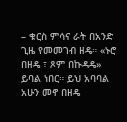– ቁርስ ምሳና ራት በአንድ ጊዜ የመመገብ ዘዴ። «ኑሮ በዘዴ ፣ ጾም በኩዳዴ» ይባል ነበር። ይህ አባባል አሁን መኖ በዘዴ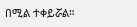በሚል ተቀይሯል።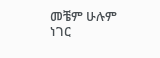መቼም ሁሉም ነገር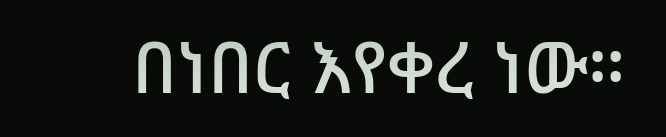በነበር እየቀረ ነው።